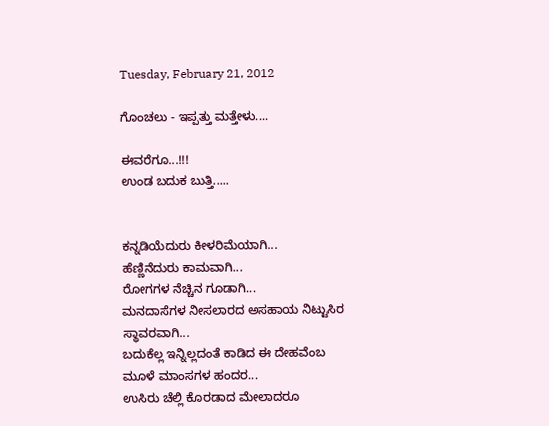Tuesday, February 21, 2012

ಗೊಂಚಲು - ಇಪ್ಪತ್ತು ಮತ್ತೇಳು....

ಈವರೆಗೂ...!!!
ಉಂಡ ಬದುಕ ಬುತ್ತಿ.....


ಕನ್ನಡಿಯೆದುರು ಕೀಳರಿಮೆಯಾಗಿ...
ಹೆಣ್ಣಿನೆದುರು ಕಾಮವಾಗಿ...
ರೋಗಗಳ ನೆಚ್ಚಿನ ಗೂಡಾಗಿ...
ಮನದಾಸೆಗಳ ನೀಸಲಾರದ ಅಸಹಾಯ ನಿಟ್ಟುಸಿರ ಸ್ಥಾವರವಾಗಿ...
ಬದುಕೆಲ್ಲ ಇನ್ನಿಲ್ಲದಂತೆ ಕಾಡಿದ ಈ ದೇಹವೆಂಬ ಮೂಳೆ ಮಾಂಸಗಳ ಹಂದರ...
ಉಸಿರು ಚೆಲ್ಲಿ ಕೊರಡಾದ ಮೇಲಾದರೂ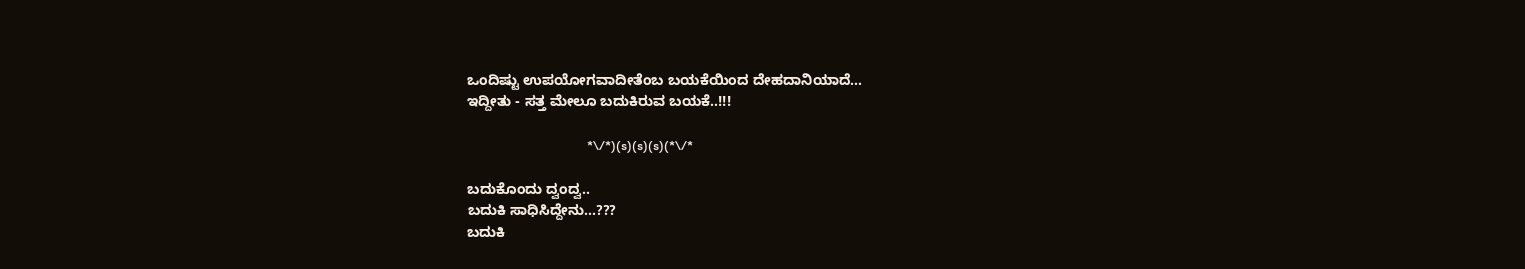ಒಂದಿಷ್ಟು ಉಪಯೋಗವಾದೀತೆಂಬ ಬಯಕೆಯಿಂದ ದೇಹದಾನಿಯಾದೆ...
ಇದ್ದೀತು - ಸತ್ತ ಮೇಲೂ ಬದುಕಿರುವ ಬಯಕೆ..!!!

                                        *\/*)(s)(s)(s)(*\/*

ಬದುಕೊಂದು ದ್ವಂದ್ವ..
ಬದುಕಿ ಸಾಧಿಸಿದ್ದೇನು...???
ಬದುಕಿ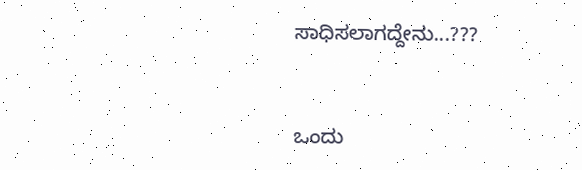ಸಾಧಿಸಲಾಗದ್ದೇನು...???



ಒಂದು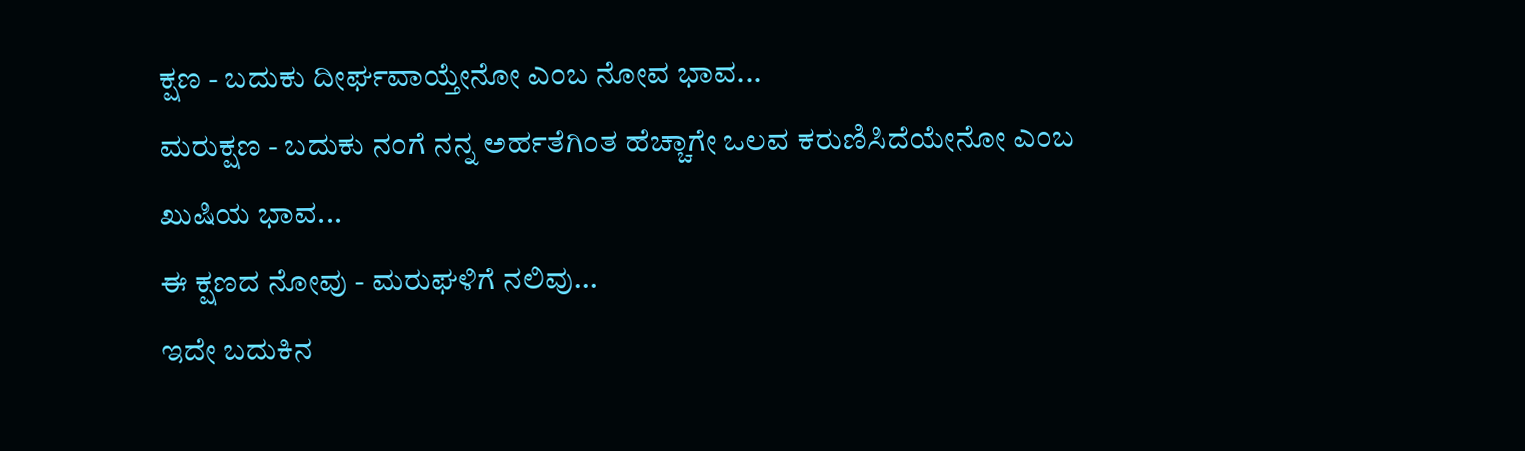ಕ್ಷಣ - ಬದುಕು ದೀರ್ಘವಾಯ್ತೇನೋ ಎಂಬ ನೋವ ಭಾವ...
ಮರುಕ್ಷಣ - ಬದುಕು ನಂಗೆ ನನ್ನ ಅರ್ಹತೆಗಿಂತ ಹೆಚ್ಚಾಗೇ ಒಲವ ಕರುಣಿಸಿದೆಯೇನೋ ಎಂಬ ಖುಷಿಯ ಭಾವ...
ಈ ಕ್ಷಣದ ನೋವು - ಮರುಘಳಿಗೆ ನಲಿವು...
ಇದೇ ಬದುಕಿನ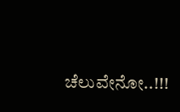ಚೆಲುವೇನೋ..!!!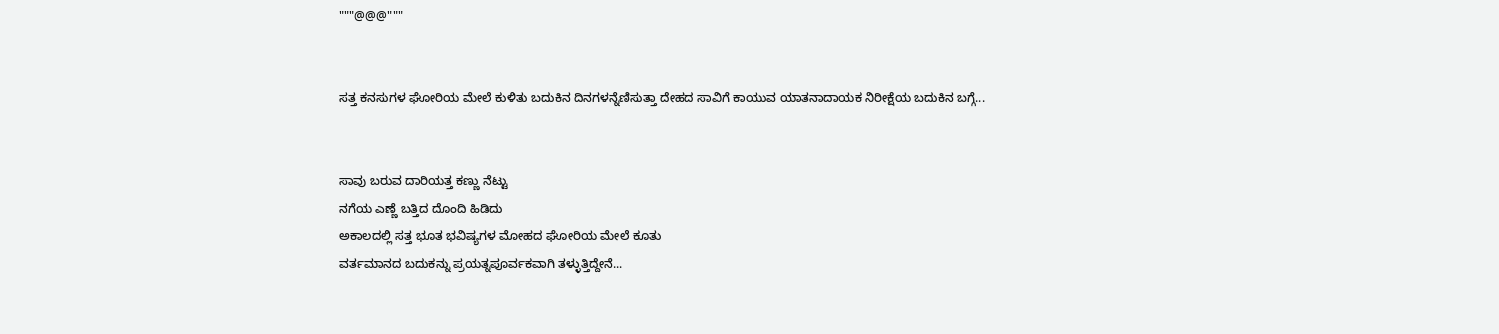"""@@@"""


ಸತ್ತ ಕನಸುಗಳ ಘೋರಿಯ ಮೇಲೆ ಕುಳಿತು ಬದುಕಿನ ದಿನಗಳನ್ನೆಣಿಸುತ್ತಾ ದೇಹದ ಸಾವಿಗೆ ಕಾಯುವ ಯಾತನಾದಾಯಕ ನಿರೀಕ್ಷೆಯ ಬದುಕಿನ ಬಗ್ಗೆ...


ಸಾವು ಬರುವ ದಾರಿಯತ್ತ ಕಣ್ಣು ನೆಟ್ಟು
ನಗೆಯ ಎಣ್ಣೆ ಬತ್ತಿದ ದೊಂದಿ ಹಿಡಿದು
ಅಕಾಲದಲ್ಲಿ ಸತ್ತ ಭೂತ ಭವಿಷ್ಯಗಳ ಮೋಹದ ಘೋರಿಯ ಮೇಲೆ ಕೂತು
ವರ್ತಮಾನದ ಬದುಕನ್ನು ಪ್ರಯತ್ನಪೂರ್ವಕವಾಗಿ ತಳ್ಳುತ್ತಿದ್ದೇನೆ...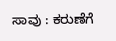ಸಾವು : ಕರುಣೆಗೆ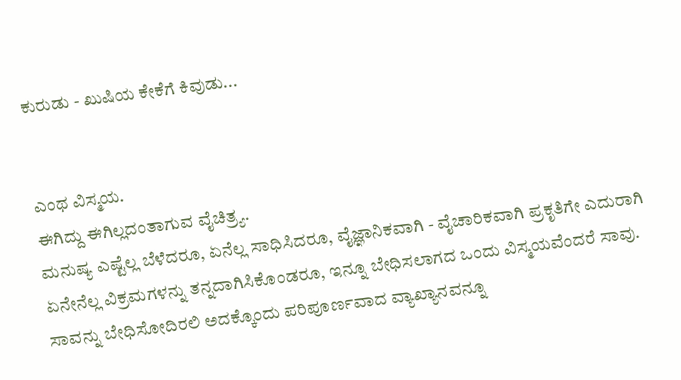ಕುರುಡು - ಖುಷಿಯ ಕೇಕೆಗೆ ಕಿವುಡು...


ಎಂಥ ವಿಸ್ಮಯ.
ಈಗಿದ್ದು ಈಗಿಲ್ಲದಂತಾಗುವ ವೈಚಿತ್ರ್ಯ.
ಮನುಷ್ಯ ಎಷ್ಟೆಲ್ಲ ಬೆಳೆದರೂ, ಏನೆಲ್ಲ ಸಾಧಿಸಿದರೂ, ವೈಜ್ಞಾನಿಕವಾಗಿ - ವೈಚಾರಿಕವಾಗಿ ಪ್ರಕೃತಿಗೇ ಎದುರಾಗಿ ಏನೇನೆಲ್ಲ ವಿಕ್ರಮಗಳನ್ನು ತನ್ನದಾಗಿಸಿಕೊಂಡರೂ, ಇನ್ನೂ ಬೇಧಿಸಲಾಗದ ಒಂದು ವಿಸ್ಮಯವೆಂದರೆ ಸಾವು.
ಸಾವನ್ನು ಬೇಧಿಸೋದಿರಲಿ ಅದಕ್ಕೊಂದು ಪರಿಪೂರ್ಣವಾದ ವ್ಯಾಖ್ಯಾನವನ್ನೂ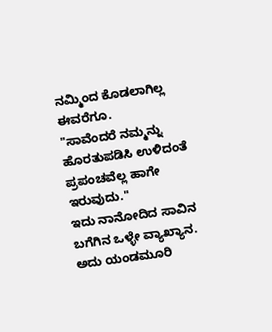ನಮ್ಮಿಂದ ಕೊಡಲಾಗಿಲ್ಲ ಈವರೆಗೂ.
"ಸಾವೆಂದರೆ ನಮ್ಮನ್ನು ಹೊರತುಪಡಿಸಿ ಉಳಿದಂತೆ ಪ್ರಪಂಚವೆಲ್ಲ ಹಾಗೇ ಇರುವುದು."
ಇದು ನಾನೋದಿದ ಸಾವಿನ ಬಗೆಗಿನ ಒಳ್ಳೇ ವ್ಯಾಖ್ಯಾನ.
ಅದು ಯಂಡಮೂರಿ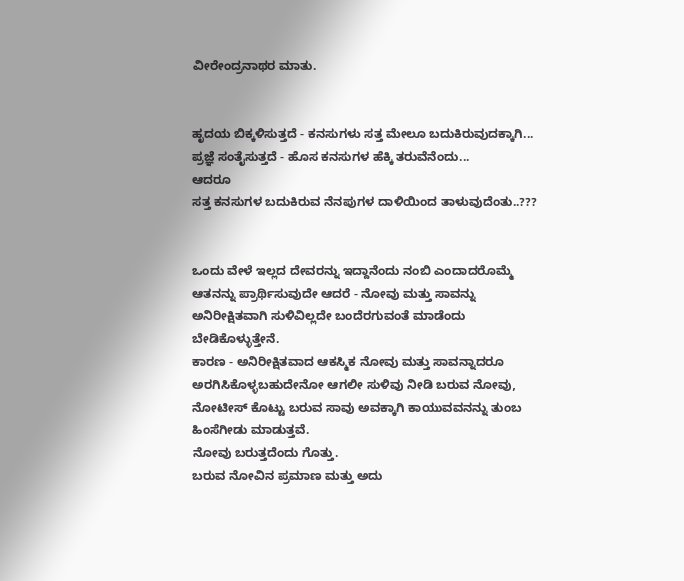ವೀರೇಂದ್ರನಾಥರ ಮಾತು.


ಹೃದಯ ಬಿಕ್ಕಳಿಸುತ್ತದೆ - ಕನಸುಗಳು ಸತ್ತ ಮೇಲೂ ಬದುಕಿರುವುದಕ್ಕಾಗಿ...
ಪ್ರಜ್ಞೆ ಸಂತೈಸುತ್ತದೆ - ಹೊಸ ಕನಸುಗಳ ಹೆಕ್ಕಿ ತರುವೆನೆಂದು...
ಆದರೂ
ಸತ್ತ ಕನಸುಗಳ ಬದುಕಿರುವ ನೆನಪುಗಳ ದಾಳಿಯಿಂದ ತಾಳುವುದೆಂತು..???


ಒಂದು ವೇಳೆ ಇಲ್ಲದ ದೇವರನ್ನು ಇದ್ದಾನೆಂದು ನಂಬಿ ಎಂದಾದರೊಮ್ಮೆ ಆತನನ್ನು ಪ್ರಾರ್ಥಿಸುವುದೇ ಆದರೆ - ನೋವು ಮತ್ತು ಸಾವನ್ನು ಅನಿರೀಕ್ಷಿತವಾಗಿ ಸುಳಿವಿಲ್ಲದೇ ಬಂದೆರಗುವಂತೆ ಮಾಡೆಂದು ಬೇಡಿಕೊಳ್ಳುತ್ತೇನೆ.
ಕಾರಣ - ಅನಿರೀಕ್ಷಿತವಾದ ಆಕಸ್ಮಿಕ ನೋವು ಮತ್ತು ಸಾವನ್ನಾದರೂ ಅರಗಿಸಿಕೊಳ್ಳಬಹುದೇನೋ ಆಗಲೀ ಸುಳಿವು ನೀಡಿ ಬರುವ ನೋವು, ನೋಟೀಸ್ ಕೊಟ್ಟು ಬರುವ ಸಾವು ಅವಕ್ಕಾಗಿ ಕಾಯುವವನನ್ನು ತುಂಬ ಹಿಂಸೆಗೀಡು ಮಾಡುತ್ತವೆ.
ನೋವು ಬರುತ್ತದೆಂದು ಗೊತ್ತು.
ಬರುವ ನೋವಿನ ಪ್ರಮಾಣ ಮತ್ತು ಅದು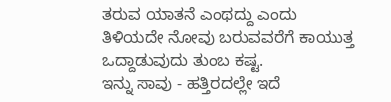ತರುವ ಯಾತನೆ ಎಂಥದ್ದು ಎಂದು ತಿಳಿಯದೇ ನೋವು ಬರುವವರೆಗೆ ಕಾಯುತ್ತ ಒದ್ದಾಡುವುದು ತುಂಬ ಕಷ್ಟ.
ಇನ್ನು ಸಾವು - ಹತ್ತಿರದಲ್ಲೇ ಇದೆ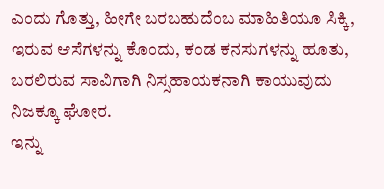ಎಂದು ಗೊತ್ತು, ಹೀಗೇ ಬರಬಹುದೆಂಬ ಮಾಹಿತಿಯೂ ಸಿಕ್ಕಿ, ಇರುವ ಆಸೆಗಳನ್ನು ಕೊಂದು, ಕಂಡ ಕನಸುಗಳನ್ನು ಹೂತು, ಬರಲಿರುವ ಸಾವಿಗಾಗಿ ನಿಸ್ಸಹಾಯಕನಾಗಿ ಕಾಯುವುದು ನಿಜಕ್ಕೂ ಘೋರ.
ಇನ್ನು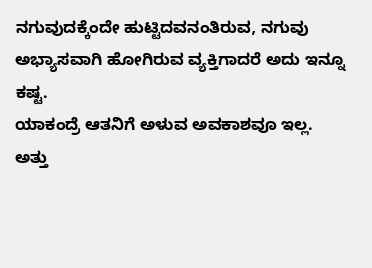ನಗುವುದಕ್ಕೆಂದೇ ಹುಟ್ಟಿದವನಂತಿರುವ, ನಗುವು ಅಭ್ಯಾಸವಾಗಿ ಹೋಗಿರುವ ವ್ಯಕ್ತಿಗಾದರೆ ಅದು ಇನ್ನೂ ಕಷ್ಟ.
ಯಾಕಂದ್ರೆ ಆತನಿಗೆ ಅಳುವ ಅವಕಾಶವೂ ಇಲ್ಲ.
ಅತ್ತು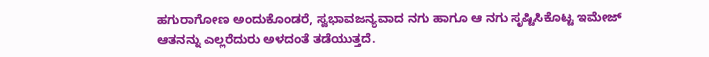ಹಗುರಾಗೋಣ ಅಂದುಕೊಂಡರೆ, ಸ್ವಭಾವಜನ್ಯವಾದ ನಗು ಹಾಗೂ ಆ ನಗು ಸೃಷ್ಟಿಸಿಕೊಟ್ಟ ಇಮೇಜ್ ಆತನನ್ನು ಎಲ್ಲರೆದುರು ಅಳದಂತೆ ತಡೆಯುತ್ತದೆ.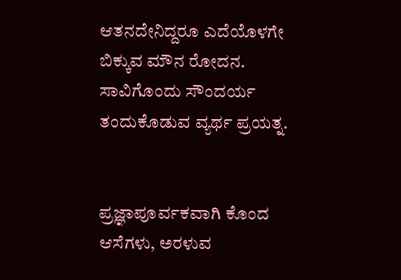ಆತನದೇನಿದ್ದರೂ ಎದೆಯೊಳಗೇ ಬಿಕ್ಕುವ ಮೌನ ರೋದನ.
ಸಾವಿಗೊಂದು ಸೌಂದರ್ಯ ತಂದುಕೊಡುವ ವ್ಯರ್ಥ ಪ್ರಯತ್ನ.


ಪ್ರಜ್ಞಾಪೂರ್ವಕವಾಗಿ ಕೊಂದ ಆಸೆಗಳು, ಅರಳುವ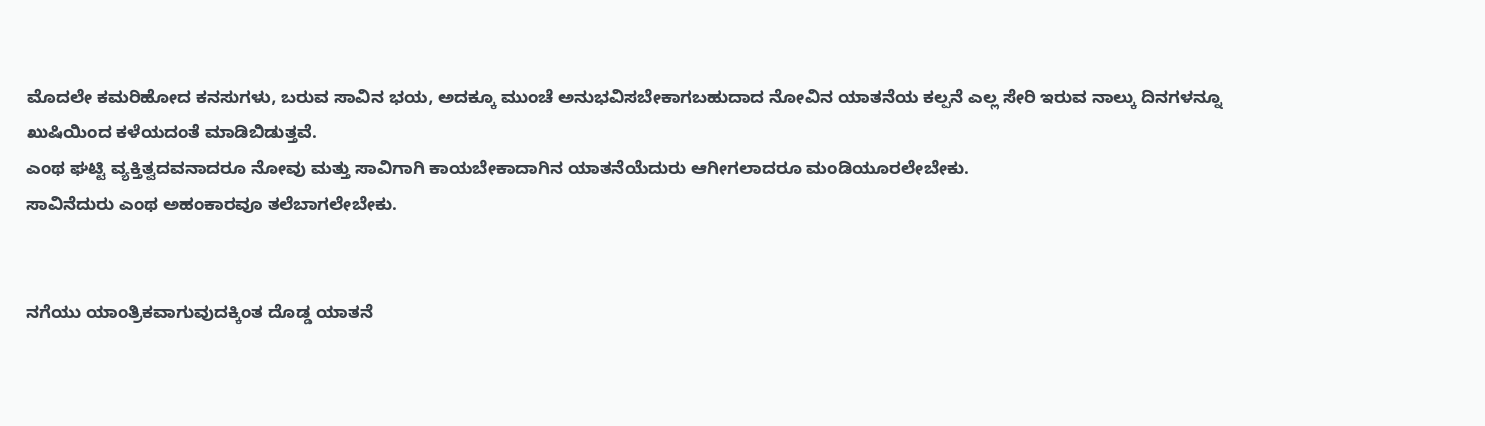ಮೊದಲೇ ಕಮರಿಹೋದ ಕನಸುಗಳು, ಬರುವ ಸಾವಿನ ಭಯ, ಅದಕ್ಕೂ ಮುಂಚೆ ಅನುಭವಿಸಬೇಕಾಗಬಹುದಾದ ನೋವಿನ ಯಾತನೆಯ ಕಲ್ಪನೆ ಎಲ್ಲ ಸೇರಿ ಇರುವ ನಾಲ್ಕು ದಿನಗಳನ್ನೂ ಖುಷಿಯಿಂದ ಕಳೆಯದಂತೆ ಮಾಡಿಬಿಡುತ್ತವೆ.
ಎಂಥ ಘಟ್ಟಿ ವ್ಯಕ್ತಿತ್ವದವನಾದರೂ ನೋವು ಮತ್ತು ಸಾವಿಗಾಗಿ ಕಾಯಬೇಕಾದಾಗಿನ ಯಾತನೆಯೆದುರು ಆಗೀಗಲಾದರೂ ಮಂಡಿಯೂರಲೇಬೇಕು.
ಸಾವಿನೆದುರು ಎಂಥ ಅಹಂಕಾರವೂ ತಲೆಬಾಗಲೇಬೇಕು.


ನಗೆಯು ಯಾಂತ್ರಿಕವಾಗುವುದಕ್ಕಿಂತ ದೊಡ್ಡ ಯಾತನೆ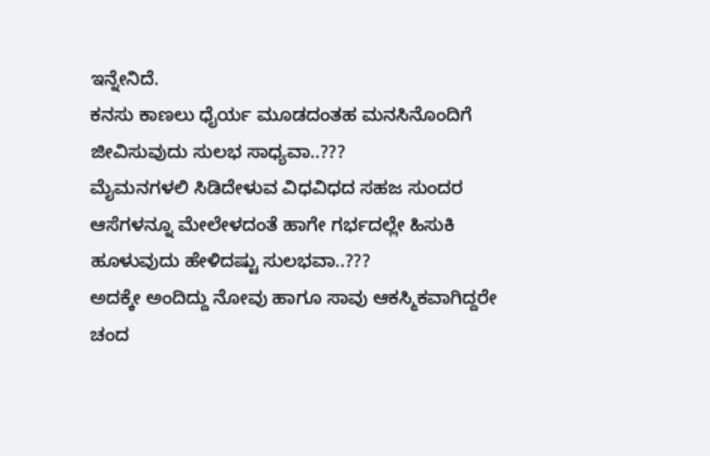ಇನ್ನೇನಿದೆ.
ಕನಸು ಕಾಣಲು ಧೈರ್ಯ ಮೂಡದಂತಹ ಮನಸಿನೊಂದಿಗೆ ಜೀವಿಸುವುದು ಸುಲಭ ಸಾಧ್ಯವಾ..???
ಮೈಮನಗಳಲಿ ಸಿಡಿದೇಳುವ ವಿಧವಿಧದ ಸಹಜ ಸುಂದರ ಆಸೆಗಳನ್ನೂ ಮೇಲೇಳದಂತೆ ಹಾಗೇ ಗರ್ಭದಲ್ಲೇ ಹಿಸುಕಿ ಹೂಳುವುದು ಹೇಳಿದಷ್ಟು ಸುಲಭವಾ..???
ಅದಕ್ಕೇ ಅಂದಿದ್ದು ನೋವು ಹಾಗೂ ಸಾವು ಆಕಸ್ಮಿಕವಾಗಿದ್ದರೇ ಚಂದ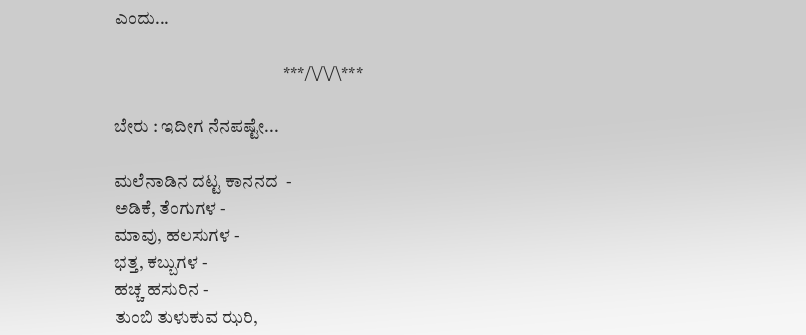ಎಂದು...

                                                ***/\/\/\***

ಬೇರು : ಇದೀಗ ನೆನಪಷ್ಟೇ...

ಮಲೆನಾಡಿನ ದಟ್ಟ ಕಾನನದ  -
ಅಡಿಕೆ, ತೆಂಗುಗಳ -
ಮಾವು, ಹಲಸುಗಳ -
ಭತ್ತ, ಕಬ್ಬುಗಳ -
ಹಚ್ಚ ಹಸುರಿನ -
ತುಂಬಿ ತುಳುಕುವ ಝರಿ,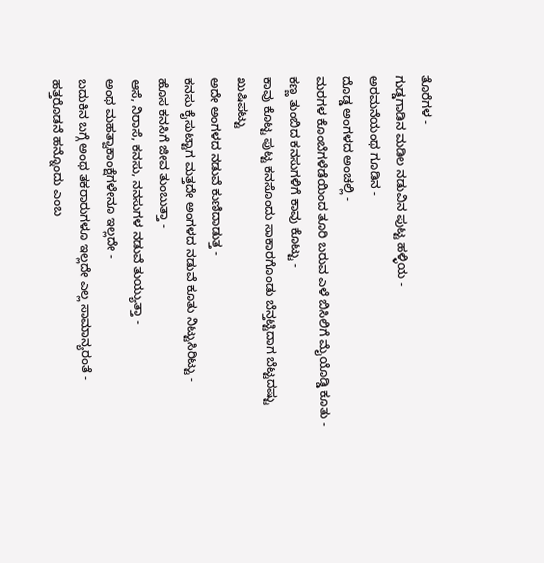ತೊರೆಗಳ -
ಗುಡ್ಡಗಾಡಿನ ಮಡಿಲ ನಡುವಿನ ಪುಟ್ಟ ಹಳ್ಳಿಯ -
ಅರಮನೆಯಂಥ ಗೂಡಿನ -
ದೊಡ್ಡ ಅಂಗಳದ ಅಂಚಲ್ಲಿ -
ಮರಗಳ ಕೊಂಬೆಗಳೆಡೆಯಿಂದ ತೂರಿ ಬರುವ ಎಳೆ ಬಿಸಿಲಿಗೆ ಮೈಯೊಡ್ಡಿ ಕೂತು -
ಕಣ್ಣ ತುಂಬಿದ ಕನಸುಗಳಿಗೆ ಕಾವು ಕೊಟ್ಟು -
ಕಾವು ಕೊಟ್ಟ ಪುಟ್ಟ ಕನಸೊಂದು ಸಾಕಾರಗೊಂಡು ಬೆನ್ತಟ್ಟಿದಾಗ ಬೆಟ್ಟದಷ್ಟು ಖುಷಿಪಟ್ಟು
ಅದೇ ಅಂಗಳದ ನಡುವೆ ಕುಣಿದಾಡುತ್ತ -
ಕನಸು ಕೈಸುಟ್ಟಾಗ ಮತ್ತದೇ ಅಂಗಳದ ನಡುವೆ ಕೂತು ನಿಟ್ಟುಸಿರಿಟ್ಟು -
ಹೊಸ ಕನಸಿಗೆ ಜೀವ ತುಂಬುತ್ತಾ -
ಆಸೆ, ನಿರಾಸೆ, ಕನಸು, ನನಸುಗಳ ನಡುವೆ ತುಯ್ಯುತ್ತಾ -
ಅಂಥ ಮಹತ್ವಾಕಾಂಕ್ಷೆಗಳೇನೂ ಇಲ್ಲದೇ -
ಬದುಕಿನ ಬಗ್ಗೆ ಅಂಥ ತಕರಾರುಗಳೂ ಇಲ್ಲದೇ ಎಲ್ಲ ಸಾಮಾನ್ಯರಂತೆ -
ಹತ್ತರೊಡನೆ ಹನ್ನೊಂದು ಎಂಬ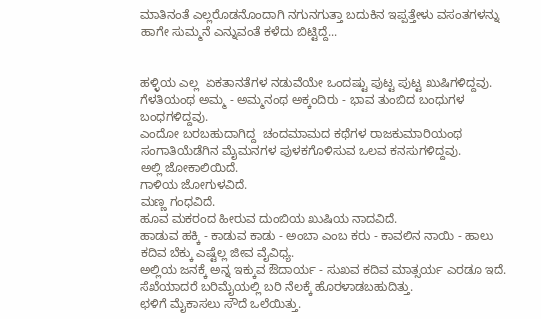ಮಾತಿನಂತೆ ಎಲ್ಲರೊಡನೊಂದಾಗಿ ನಗುನಗುತ್ತಾ ಬದುಕಿನ ಇಪ್ಪತ್ತೇಳು ವಸಂತಗಳನ್ನು ಹಾಗೇ ಸುಮ್ಮನೆ ಎನ್ನುವಂತೆ ಕಳೆದು ಬಿಟ್ಟಿದ್ದೆ...


ಹಳ್ಳಿಯ ಎಲ್ಲ  ಏಕತಾನತೆಗಳ ನಡುವೆಯೇ ಒಂದಷ್ಟು ಪುಟ್ಟ ಪುಟ್ಟ ಖುಷಿಗಳಿದ್ದವು.
ಗೆಳತಿಯಂಥ ಅಮ್ಮ - ಅಮ್ಮನಂಥ ಅಕ್ಕಂದಿರು - ಭಾವ ತುಂಬಿದ ಬಂಧುಗಳ ಬಂಧಗಳಿದ್ದವು.
ಎಂದೋ ಬರಬಹುದಾಗಿದ್ದ  ಚಂದಮಾಮದ ಕಥೆಗಳ ರಾಜಕುಮಾರಿಯಂಥ ಸಂಗಾತಿಯೆಡೆಗಿನ ಮೈಮನಗಳ ಪುಳಕಗೊಳಿಸುವ ಒಲವ ಕನಸುಗಳಿದ್ದವು.
ಅಲ್ಲಿ ಜೋಕಾಲಿಯಿದೆ.
ಗಾಳಿಯ ಜೋಗುಳವಿದೆ.
ಮಣ್ಣ ಗಂಧವಿದೆ.
ಹೂವ ಮಕರಂದ ಹೀರುವ ದುಂಬಿಯ ಖುಷಿಯ ನಾದವಿದೆ.
ಹಾಡುವ ಹಕ್ಕಿ - ಕಾಡುವ ಕಾಡು - ಅಂಬಾ ಎಂಬ ಕರು - ಕಾವಲಿನ ನಾಯಿ - ಹಾಲು ಕದಿವ ಬೆಕ್ಕು ಎಷ್ಟೆಲ್ಲ ಜೀವ ವೈವಿಧ್ಯ.
ಅಲ್ಲಿಯ ಜನಕ್ಕೆ ಅನ್ನ ಇಕ್ಕುವ ಔದಾರ್ಯ - ಸುಖವ ಕದಿವ ಮಾತ್ಸರ್ಯ ಎರಡೂ ಇದೆ.
ಸೆಖೆಯಾದರೆ ಬರಿಮೈಯಲ್ಲಿ ಬರಿ ನೆಲಕ್ಕೆ ಹೊರಳಾಡಬಹುದಿತ್ತು.
ಛಳಿಗೆ ಮೈಕಾಸಲು ಸೌದೆ ಒಲೆಯಿತ್ತು.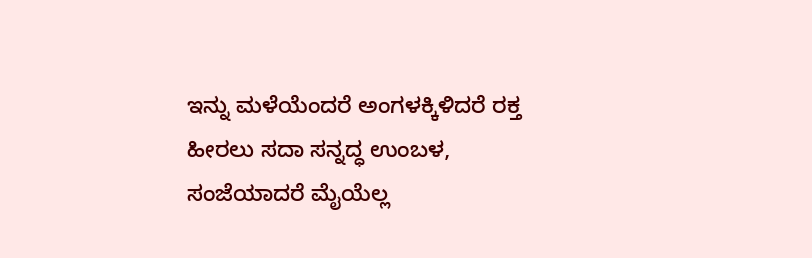ಇನ್ನು ಮಳೆಯೆಂದರೆ ಅಂಗಳಕ್ಕಿಳಿದರೆ ರಕ್ತ ಹೀರಲು ಸದಾ ಸನ್ನದ್ಧ ಉಂಬಳ, ಸಂಜೆಯಾದರೆ ಮೈಯೆಲ್ಲ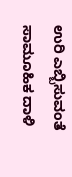ಉರಿ ಎಬ್ಬಿಸುವಂತೆ ಸಾಮೂಹಿಕ ದಾಳಿ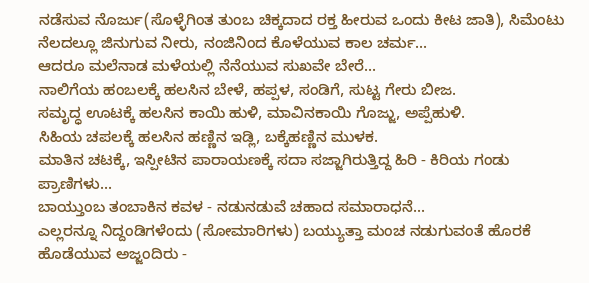ನಡೆಸುವ ನೊರ್ಜು(ಸೊಳ್ಳೆಗಿಂತ ತುಂಬ ಚಿಕ್ಕದಾದ ರಕ್ತ ಹೀರುವ ಒಂದು ಕೀಟ ಜಾತಿ), ಸಿಮೆಂಟು ನೆಲದಲ್ಲೂ ಜಿನುಗುವ ನೀರು, ನಂಜಿನಿಂದ ಕೊಳೆಯುವ ಕಾಲ ಚರ್ಮ...
ಆದರೂ ಮಲೆನಾಡ ಮಳೆಯಲ್ಲಿ ನೆನೆಯುವ ಸುಖವೇ ಬೇರೆ...
ನಾಲಿಗೆಯ ಹಂಬಲಕ್ಕೆ ಹಲಸಿನ ಬೇಳೆ, ಹಪ್ಪಳ, ಸಂಡಿಗೆ, ಸುಟ್ಟ ಗೇರು ಬೀಜ.
ಸಮೃದ್ಧ ಊಟಕ್ಕೆ ಹಲಸಿನ ಕಾಯಿ ಹುಳಿ, ಮಾವಿನಕಾಯಿ ಗೊಜ್ಜು, ಅಪ್ಪೆಹುಳಿ.
ಸಿಹಿಯ ಚಪಲಕ್ಕೆ ಹಲಸಿನ ಹಣ್ಣಿನ ಇಡ್ಲಿ, ಬಕ್ಕೆಹಣ್ಣಿನ ಮುಳಕ.
ಮಾತಿನ ಚಟಕ್ಕೆ, ಇಸ್ಪೀಟಿನ ಪಾರಾಯಣಕ್ಕೆ ಸದಾ ಸಜ್ಜಾಗಿರುತ್ತಿದ್ದ ಹಿರಿ - ಕಿರಿಯ ಗಂಡು ಪ್ರಾಣಿಗಳು...
ಬಾಯ್ತುಂಬ ತಂಬಾಕಿನ ಕವಳ - ನಡುನಡುವೆ ಚಹಾದ ಸಮಾರಾಧನೆ...
ಎಲ್ಲರನ್ನೂ ನಿದ್ದಂಡಿಗಳೆಂದು (ಸೋಮಾರಿಗಳು) ಬಯ್ಯುತ್ತಾ ಮಂಚ ನಡುಗುವಂತೆ ಹೊರಕೆ ಹೊಡೆಯುವ ಅಜ್ಜಂದಿರು -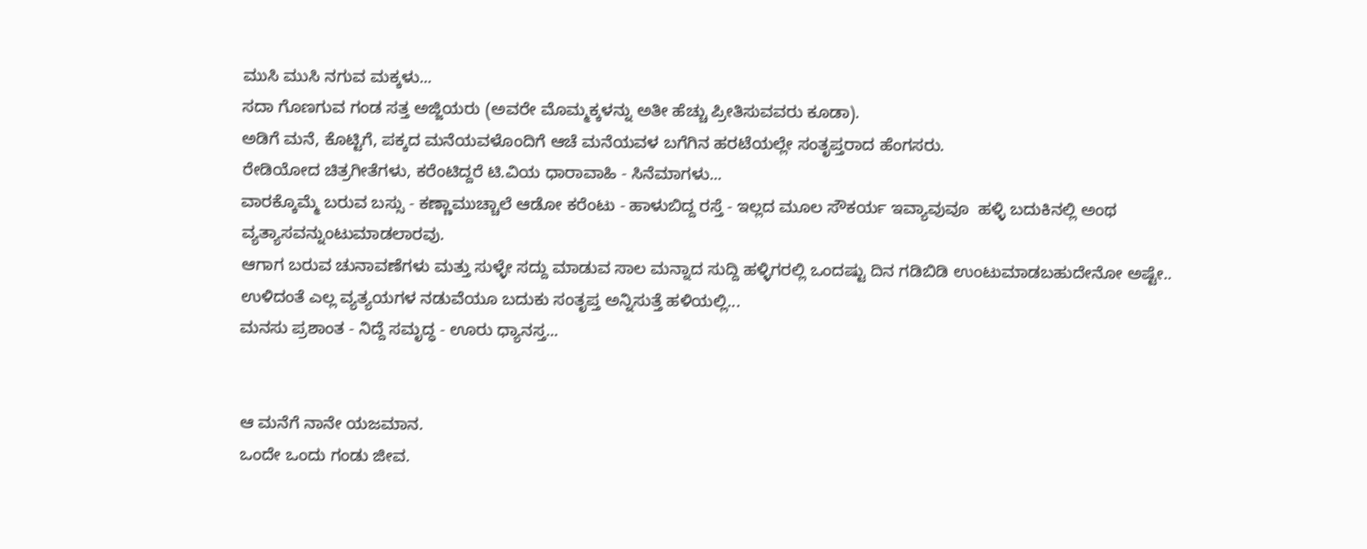ಮುಸಿ ಮುಸಿ ನಗುವ ಮಕ್ಕಳು...
ಸದಾ ಗೊಣಗುವ ಗಂಡ ಸತ್ತ ಅಜ್ಜಿಯರು (ಅವರೇ ಮೊಮ್ಮಕ್ಕಳನ್ನು ಅತೀ ಹೆಚ್ಚು ಪ್ರೀತಿಸುವವರು ಕೂಡಾ).
ಅಡಿಗೆ ಮನೆ, ಕೊಟ್ಟಿಗೆ, ಪಕ್ಕದ ಮನೆಯವಳೊಂದಿಗೆ ಆಚೆ ಮನೆಯವಳ ಬಗೆಗಿನ ಹರಟೆಯಲ್ಲೇ ಸಂತೃಪ್ತರಾದ ಹೆಂಗಸರು.
ರೇಡಿಯೋದ ಚಿತ್ರಗೀತೆಗಳು, ಕರೆಂಟಿದ್ದರೆ ಟಿ.ವಿಯ ಧಾರಾವಾಹಿ - ಸಿನೆಮಾಗಳು...
ವಾರಕ್ಕೊಮ್ಮೆ ಬರುವ ಬಸ್ಸು - ಕಣ್ಣಾಮುಚ್ಚಾಲೆ ಆಡೋ ಕರೆಂಟು - ಹಾಳುಬಿದ್ದ ರಸ್ತೆ - ಇಲ್ಲದ ಮೂಲ ಸೌಕರ್ಯ ಇವ್ಯಾವುವೂ  ಹಳ್ಳಿ ಬದುಕಿನಲ್ಲಿ ಅಂಥ ವ್ಯತ್ಯಾಸವನ್ನುಂಟುಮಾಡಲಾರವು.
ಆಗಾಗ ಬರುವ ಚುನಾವಣೆಗಳು ಮತ್ತು ಸುಳ್ಳೇ ಸದ್ದು ಮಾಡುವ ಸಾಲ ಮನ್ನಾದ ಸುದ್ದಿ ಹಳ್ಳಿಗರಲ್ಲಿ ಒಂದಷ್ಟು ದಿನ ಗಡಿಬಿಡಿ ಉಂಟುಮಾಡಬಹುದೇನೋ ಅಷ್ಟೇ..
ಉಳಿದಂತೆ ಎಲ್ಲ ವ್ಯತ್ಯಯಗಳ ನಡುವೆಯೂ ಬದುಕು ಸಂತೃಪ್ತ ಅನ್ನಿಸುತ್ತೆ ಹಳಿಯಲ್ಲಿ...
ಮನಸು ಪ್ರಶಾಂತ - ನಿದ್ದೆ ಸಮೃದ್ಧ - ಊರು ಧ್ಯಾನಸ್ತ...


ಆ ಮನೆಗೆ ನಾನೇ ಯಜಮಾನ.
ಒಂದೇ ಒಂದು ಗಂಡು ಜೀವ.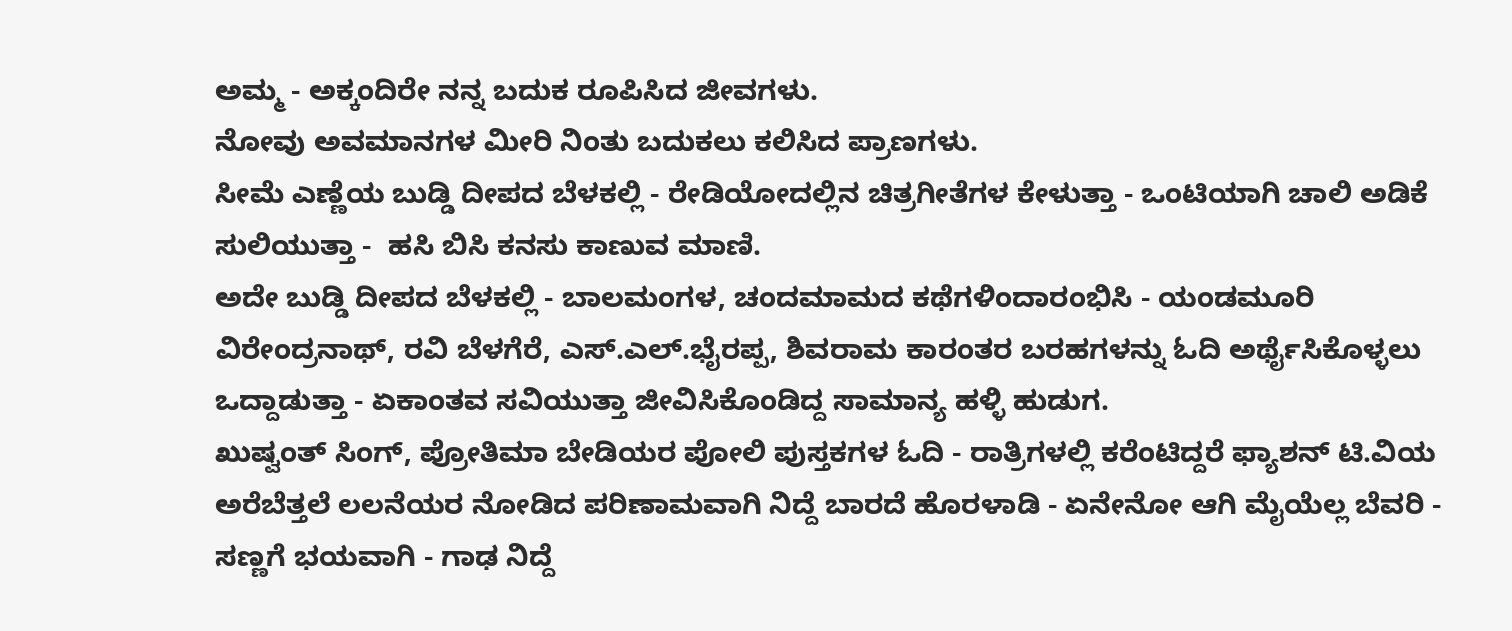ಅಮ್ಮ - ಅಕ್ಕಂದಿರೇ ನನ್ನ ಬದುಕ ರೂಪಿಸಿದ ಜೀವಗಳು.
ನೋವು ಅವಮಾನಗಳ ಮೀರಿ ನಿಂತು ಬದುಕಲು ಕಲಿಸಿದ ಪ್ರಾಣಗಳು.
ಸೀಮೆ ಎಣ್ಣೆಯ ಬುಡ್ಡಿ ದೀಪದ ಬೆಳಕಲ್ಲಿ - ರೇಡಿಯೋದಲ್ಲಿನ ಚಿತ್ರಗೀತೆಗಳ ಕೇಳುತ್ತಾ - ಒಂಟಿಯಾಗಿ ಚಾಲಿ ಅಡಿಕೆ ಸುಲಿಯುತ್ತಾ -  ಹಸಿ ಬಿಸಿ ಕನಸು ಕಾಣುವ ಮಾಣಿ.
ಅದೇ ಬುಡ್ಡಿ ದೀಪದ ಬೆಳಕಲ್ಲಿ - ಬಾಲಮಂಗಳ, ಚಂದಮಾಮದ ಕಥೆಗಳಿಂದಾರಂಭಿಸಿ - ಯಂಡಮೂರಿ ವಿರೇಂದ್ರನಾಥ್, ರವಿ ಬೆಳಗೆರೆ, ಎಸ್.ಎಲ್.ಭೈರಪ್ಪ, ಶಿವರಾಮ ಕಾರಂತರ ಬರಹಗಳನ್ನು ಓದಿ ಅರ್ಥೈಸಿಕೊಳ್ಳಲು ಒದ್ದಾಡುತ್ತಾ - ಏಕಾಂತವ ಸವಿಯುತ್ತಾ ಜೀವಿಸಿಕೊಂಡಿದ್ದ ಸಾಮಾನ್ಯ ಹಳ್ಳಿ ಹುಡುಗ.
ಖುಷ್ವಂತ್ ಸಿಂಗ್, ಪ್ರೋತಿಮಾ ಬೇಡಿಯರ ಪೋಲಿ ಪುಸ್ತಕಗಳ ಓದಿ - ರಾತ್ರಿಗಳಲ್ಲಿ ಕರೆಂಟಿದ್ದರೆ ಫ್ಯಾಶನ್ ಟಿ.ವಿಯ ಅರೆಬೆತ್ತಲೆ ಲಲನೆಯರ ನೋಡಿದ ಪರಿಣಾಮವಾಗಿ ನಿದ್ದೆ ಬಾರದೆ ಹೊರಳಾಡಿ - ಏನೇನೋ ಆಗಿ ಮೈಯೆಲ್ಲ ಬೆವರಿ - ಸಣ್ಣಗೆ ಭಯವಾಗಿ - ಗಾಢ ನಿದ್ದೆ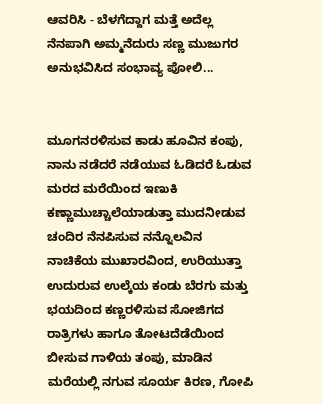ಆವರಿಸಿ - ಬೆಳಗೆದ್ದಾಗ ಮತ್ತೆ ಅದೆಲ್ಲ ನೆನಪಾಗಿ ಅಮ್ಮನೆದುರು ಸಣ್ಣ ಮುಜುಗರ ಅನುಭವಿಸಿದ ಸಂಭಾವ್ಯ ಪೋಲಿ...


ಮೂಗನರಳಿಸುವ ಕಾಡು ಹೂವಿನ ಕಂಪು, ನಾನು ನಡೆದರೆ ನಡೆಯುವ ಓಡಿದರೆ ಓಡುವ ಮರದ ಮರೆಯಿಂದ ಇಣುಕಿ ಕಣ್ಣಾಮುಚ್ಚಾಲೆಯಾಡುತ್ತಾ ಮುದನೀಡುವ ಚಂದಿರ ನೆನಪಿಸುವ ನನ್ನೊಲವಿನ ನಾಚಿಕೆಯ ಮುಖಾರವಿಂದ, ಉರಿಯುತ್ತಾ ಉದುರುವ ಉಲ್ಕೆಯ ಕಂಡು ಬೆರಗು ಮತ್ತು ಭಯದಿಂದ ಕಣ್ಣರಳಿಸುವ ಸೋಜಿಗದ ರಾತ್ರಿಗಳು ಹಾಗೂ ತೋಟದೆಡೆಯಿಂದ ಬೀಸುವ ಗಾಳಿಯ ತಂಪು, ಮಾಡಿನ ಮರೆಯಲ್ಲಿ ನಗುವ ಸೂರ್ಯ ಕಿರಣ, ಗೋಪಿ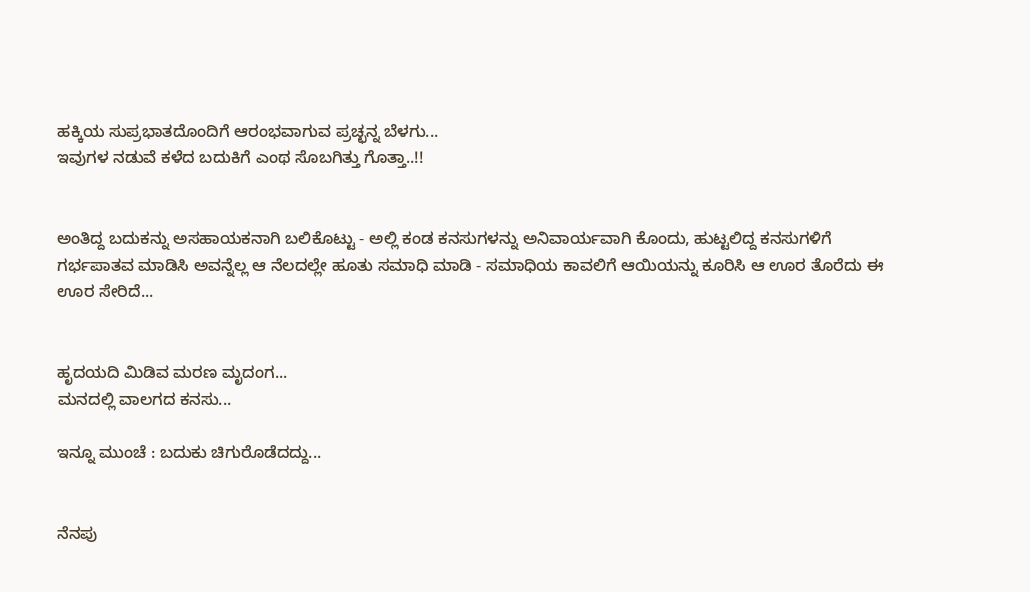ಹಕ್ಕಿಯ ಸುಪ್ರಭಾತದೊಂದಿಗೆ ಆರಂಭವಾಗುವ ಪ್ರಚ್ಛನ್ನ ಬೆಳಗು...
ಇವುಗಳ ನಡುವೆ ಕಳೆದ ಬದುಕಿಗೆ ಎಂಥ ಸೊಬಗಿತ್ತು ಗೊತ್ತಾ..!!


ಅಂತಿದ್ದ ಬದುಕನ್ನು ಅಸಹಾಯಕನಾಗಿ ಬಲಿಕೊಟ್ಟು - ಅಲ್ಲಿ ಕಂಡ ಕನಸುಗಳನ್ನು ಅನಿವಾರ್ಯವಾಗಿ ಕೊಂದು, ಹುಟ್ಟಲಿದ್ದ ಕನಸುಗಳಿಗೆ ಗರ್ಭಪಾತವ ಮಾಡಿಸಿ ಅವನ್ನೆಲ್ಲ ಆ ನೆಲದಲ್ಲೇ ಹೂತು ಸಮಾಧಿ ಮಾಡಿ - ಸಮಾಧಿಯ ಕಾವಲಿಗೆ ಆಯಿಯನ್ನು ಕೂರಿಸಿ ಆ ಊರ ತೊರೆದು ಈ ಊರ ಸೇರಿದೆ...


ಹೃದಯದಿ ಮಿಡಿವ ಮರಣ ಮೃದಂಗ...
ಮನದಲ್ಲಿ ವಾಲಗದ ಕನಸು...

ಇನ್ನೂ ಮುಂಚೆ : ಬದುಕು ಚಿಗುರೊಡೆದದ್ದು...


ನೆನಪು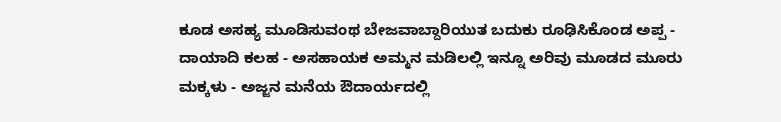ಕೂಡ ಅಸಹ್ಯ ಮೂಡಿಸುವಂಥ ಬೇಜವಾಬ್ದಾರಿಯುತ ಬದುಕು ರೂಢಿಸಿಕೊಂಡ ಅಪ್ಪ - ದಾಯಾದಿ ಕಲಹ - ಅಸಹಾಯಕ ಅಮ್ಮನ ಮಡಿಲಲ್ಲಿ ಇನ್ನೂ ಅರಿವು ಮೂಡದ ಮೂರು ಮಕ್ಕಳು - ಅಜ್ಜನ ಮನೆಯ ಔದಾರ್ಯದಲ್ಲಿ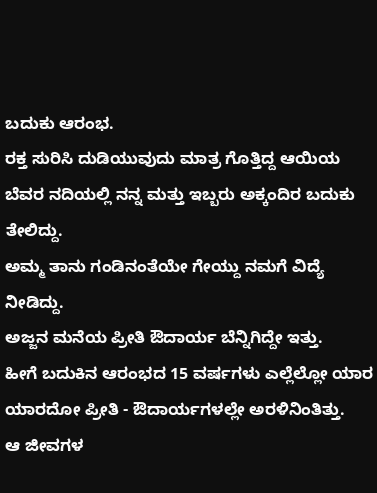ಬದುಕು ಆರಂಭ.
ರಕ್ತ ಸುರಿಸಿ ದುಡಿಯುವುದು ಮಾತ್ರ ಗೊತ್ತಿದ್ದ ಆಯಿಯ ಬೆವರ ನದಿಯಲ್ಲಿ ನನ್ನ ಮತ್ತು ಇಬ್ಬರು ಅಕ್ಕಂದಿರ ಬದುಕು ತೇಲಿದ್ದು.
ಅಮ್ಮ ತಾನು ಗಂಡಿನಂತೆಯೇ ಗೇಯ್ದು ನಮಗೆ ವಿದ್ಯೆ ನೀಡಿದ್ದು.
ಅಜ್ಜನ ಮನೆಯ ಪ್ರೀತಿ ಔದಾರ್ಯ ಬೆನ್ನಿಗಿದ್ದೇ ಇತ್ತು.
ಹೀಗೆ ಬದುಕಿನ ಆರಂಭದ 15 ವರ್ಷಗಳು ಎಲ್ಲೆಲ್ಲೋ ಯಾರ ಯಾರದೋ ಪ್ರೀತಿ - ಔದಾರ್ಯಗಳಲ್ಲೇ ಅರಳಿನಿಂತಿತ್ತು.
ಆ ಜೀವಗಳ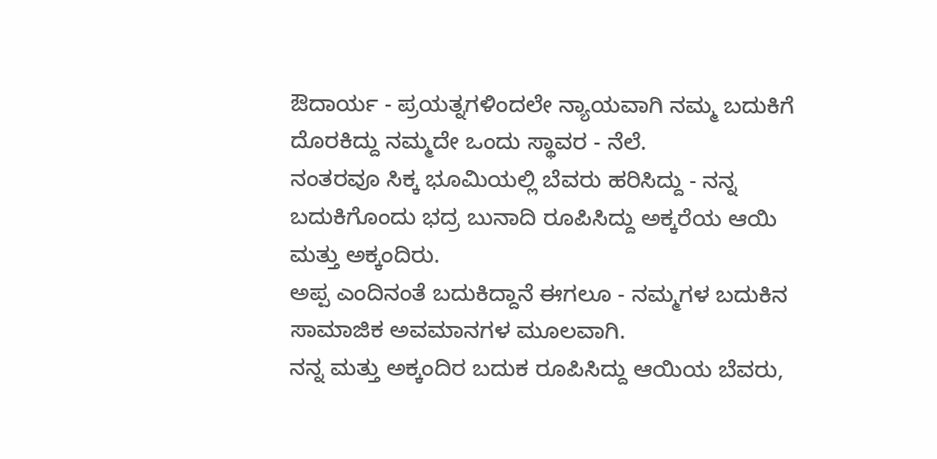ಔದಾರ್ಯ - ಪ್ರಯತ್ನಗಳಿಂದಲೇ ನ್ಯಾಯವಾಗಿ ನಮ್ಮ ಬದುಕಿಗೆ ದೊರಕಿದ್ದು ನಮ್ಮದೇ ಒಂದು ಸ್ಥಾವರ - ನೆಲೆ.
ನಂತರವೂ ಸಿಕ್ಕ ಭೂಮಿಯಲ್ಲಿ ಬೆವರು ಹರಿಸಿದ್ದು - ನನ್ನ ಬದುಕಿಗೊಂದು ಭದ್ರ ಬುನಾದಿ ರೂಪಿಸಿದ್ದು ಅಕ್ಕರೆಯ ಆಯಿ ಮತ್ತು ಅಕ್ಕಂದಿರು.
ಅಪ್ಪ ಎಂದಿನಂತೆ ಬದುಕಿದ್ದಾನೆ ಈಗಲೂ - ನಮ್ಮಗಳ ಬದುಕಿನ ಸಾಮಾಜಿಕ ಅವಮಾನಗಳ ಮೂಲವಾಗಿ.
ನನ್ನ ಮತ್ತು ಅಕ್ಕಂದಿರ ಬದುಕ ರೂಪಿಸಿದ್ದು ಆಯಿಯ ಬೆವರು,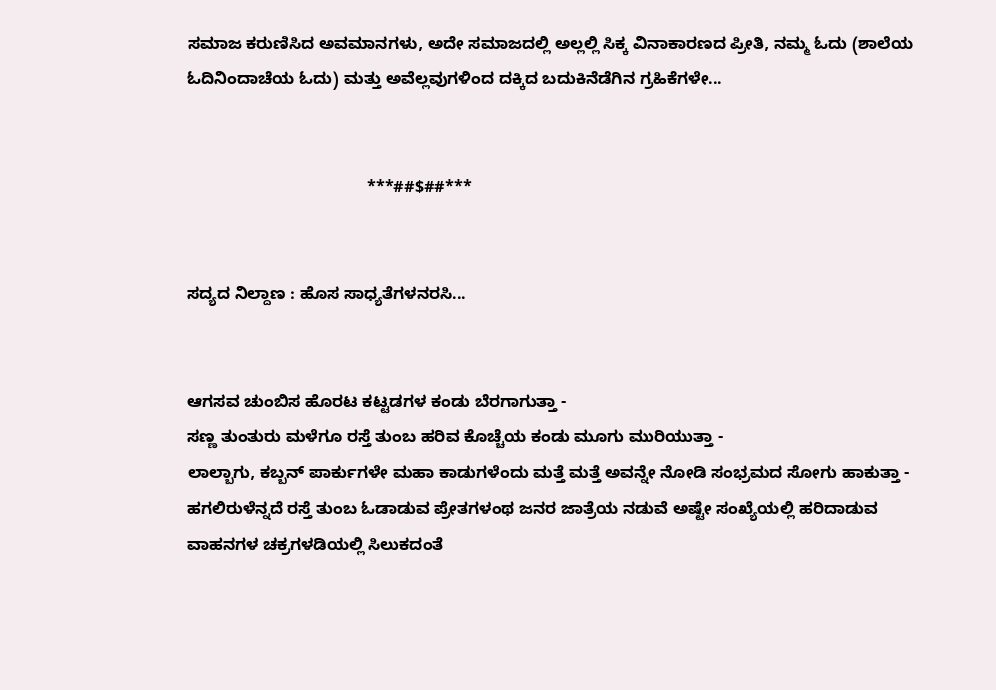ಸಮಾಜ ಕರುಣಿಸಿದ ಅವಮಾನಗಳು, ಅದೇ ಸಮಾಜದಲ್ಲಿ ಅಲ್ಲಲ್ಲಿ ಸಿಕ್ಕ ವಿನಾಕಾರಣದ ಪ್ರೀತಿ, ನಮ್ಮ ಓದು (ಶಾಲೆಯ ಓದಿನಿಂದಾಚೆಯ ಓದು) ಮತ್ತು ಅವೆಲ್ಲವುಗಳಿಂದ ದಕ್ಕಿದ ಬದುಕಿನೆಡೆಗಿನ ಗ್ರಹಿಕೆಗಳೇ...


                                       ***##$##***


ಸದ್ಯದ ನಿಲ್ದಾಣ : ಹೊಸ ಸಾಧ್ಯತೆಗಳನರಸಿ...


ಆಗಸವ ಚುಂಬಿಸ ಹೊರಟ ಕಟ್ಟಡಗಳ ಕಂಡು ಬೆರಗಾಗುತ್ತಾ -
ಸಣ್ಣ ತುಂತುರು ಮಳೆಗೂ ರಸ್ತೆ ತುಂಬ ಹರಿವ ಕೊಚ್ಚೆಯ ಕಂಡು ಮೂಗು ಮುರಿಯುತ್ತಾ -
ಲಾಲ್ಬಾಗು, ಕಬ್ಬನ್ ಪಾರ್ಕುಗಳೇ ಮಹಾ ಕಾಡುಗಳೆಂದು ಮತ್ತೆ ಮತ್ತೆ ಅವನ್ನೇ ನೋಡಿ ಸಂಭ್ರಮದ ಸೋಗು ಹಾಕುತ್ತಾ -
ಹಗಲಿರುಳೆನ್ನದೆ ರಸ್ತೆ ತುಂಬ ಓಡಾಡುವ ಪ್ರೇತಗಳಂಥ ಜನರ ಜಾತ್ರೆಯ ನಡುವೆ ಅಷ್ಟೇ ಸಂಖ್ಯೆಯಲ್ಲಿ ಹರಿದಾಡುವ ವಾಹನಗಳ ಚಕ್ರಗಳಡಿಯಲ್ಲಿ ಸಿಲುಕದಂತೆ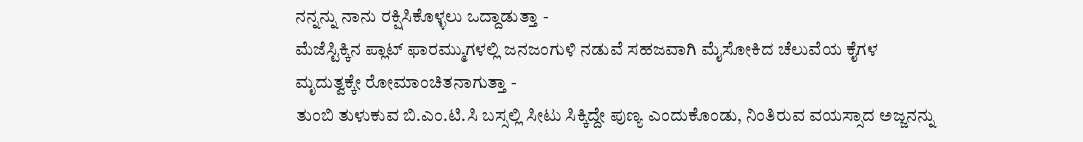ನನ್ನನ್ನು ನಾನು ರಕ್ಷಿಸಿಕೊಳ್ಳಲು ಒದ್ದಾಡುತ್ತಾ -
ಮೆಜೆಸ್ಟಿಕ್ಕಿನ ಪ್ಲಾಟ್ ಫಾರಮ್ಮುಗಳಲ್ಲಿ ಜನಜಂಗುಳಿ ನಡುವೆ ಸಹಜವಾಗಿ ಮೈಸೋಕಿದ ಚೆಲುವೆಯ ಕೈಗಳ ಮೃದುತ್ವಕ್ಕೇ ರೋಮಾಂಚಿತನಾಗುತ್ತಾ -
ತುಂಬಿ ತುಳುಕುವ ಬಿ.ಎಂ.ಟಿ.ಸಿ ಬಸ್ಸಲ್ಲಿ ಸೀಟು ಸಿಕ್ಕಿದ್ದೇ ಪುಣ್ಯ ಎಂದುಕೊಂಡು, ನಿಂತಿರುವ ವಯಸ್ಸಾದ ಅಜ್ಜನನ್ನು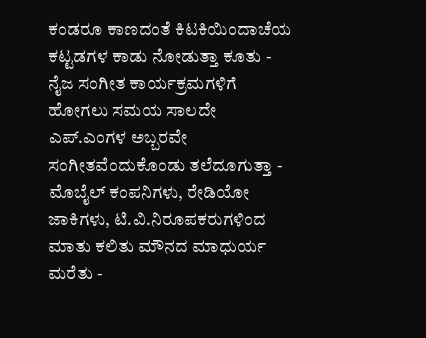ಕಂಡರೂ ಕಾಣದಂತೆ ಕಿಟಕಿಯಿಂದಾಚೆಯ ಕಟ್ಟಡಗಳ ಕಾಡು ನೋಡುತ್ತಾ ಕೂತು -
ನೈಜ ಸಂಗೀತ ಕಾರ್ಯಕ್ರಮಗಳಿಗೆ ಹೋಗಲು ಸಮಯ ಸಾಲದೇ ಎಪ್.ಎಂಗಳ ಅಬ್ಬರವೇ ಸಂಗೀತವೆಂದುಕೊಂಡು ತಲೆದೂಗುತ್ತಾ -
ಮೊಬೈಲ್ ಕಂಪನಿಗಳು, ರೇಡಿಯೋ ಜಾಕಿಗಳು, ಟಿ.ವಿ.ನಿರೂಪಕರುಗಳಿಂದ ಮಾತು ಕಲಿತು ಮೌನದ ಮಾಧುರ್ಯ ಮರೆತು -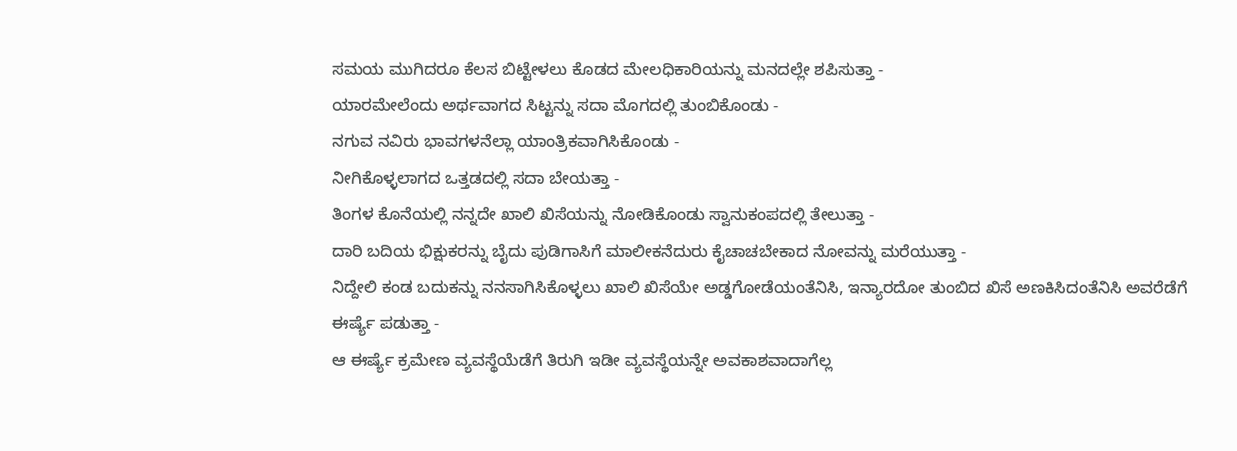ಸಮಯ ಮುಗಿದರೂ ಕೆಲಸ ಬಿಟ್ಟೇಳಲು ಕೊಡದ ಮೇಲಧಿಕಾರಿಯನ್ನು ಮನದಲ್ಲೇ ಶಪಿಸುತ್ತಾ -
ಯಾರಮೇಲೆಂದು ಅರ್ಥವಾಗದ ಸಿಟ್ಟನ್ನು ಸದಾ ಮೊಗದಲ್ಲಿ ತುಂಬಿಕೊಂಡು -
ನಗುವ ನವಿರು ಭಾವಗಳನೆಲ್ಲಾ ಯಾಂತ್ರಿಕವಾಗಿಸಿಕೊಂಡು -
ನೀಗಿಕೊಳ್ಳಲಾಗದ ಒತ್ತಡದಲ್ಲಿ ಸದಾ ಬೇಯತ್ತಾ -
ತಿಂಗಳ ಕೊನೆಯಲ್ಲಿ ನನ್ನದೇ ಖಾಲಿ ಖಿಸೆಯನ್ನು ನೋಡಿಕೊಂಡು ಸ್ವಾನುಕಂಪದಲ್ಲಿ ತೇಲುತ್ತಾ -
ದಾರಿ ಬದಿಯ ಭಿಕ್ಷುಕರನ್ನು ಬೈದು ಪುಡಿಗಾಸಿಗೆ ಮಾಲೀಕನೆದುರು ಕೈಚಾಚಬೇಕಾದ ನೋವನ್ನು ಮರೆಯುತ್ತಾ -
ನಿದ್ದೇಲಿ ಕಂಡ ಬದುಕನ್ನು ನನಸಾಗಿಸಿಕೊಳ್ಳಲು ಖಾಲಿ ಖಿಸೆಯೇ ಅಡ್ಡಗೋಡೆಯಂತೆನಿಸಿ, ಇನ್ಯಾರದೋ ತುಂಬಿದ ಖಿಸೆ ಅಣಕಿಸಿದಂತೆನಿಸಿ ಅವರೆಡೆಗೆ ಈರ್ಷ್ಯೆ ಪಡುತ್ತಾ -
ಆ ಈರ್ಷ್ಯೆ ಕ್ರಮೇಣ ವ್ಯವಸ್ಥೆಯೆಡೆಗೆ ತಿರುಗಿ ಇಡೀ ವ್ಯವಸ್ಥೆಯನ್ನೇ ಅವಕಾಶವಾದಾಗೆಲ್ಲ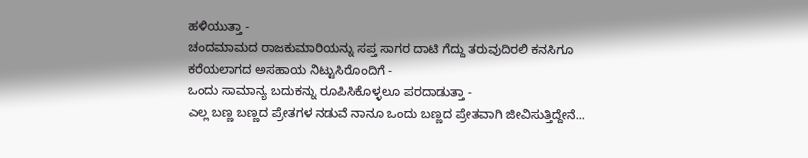ಹಳಿಯುತ್ತಾ -
ಚಂದಮಾಮದ ರಾಜಕುಮಾರಿಯನ್ನು ಸಪ್ತ ಸಾಗರ ದಾಟಿ ಗೆದ್ದು ತರುವುದಿರಲಿ ಕನಸಿಗೂ ಕರೆಯಲಾಗದ ಅಸಹಾಯ ನಿಟ್ಟುಸಿರೊಂದಿಗೆ -
ಒಂದು ಸಾಮಾನ್ಯ ಬದುಕನ್ನು ರೂಪಿಸಿಕೊಳ್ಳಲೂ ಪರದಾಡುತ್ತಾ -
ಎಲ್ಲ ಬಣ್ಣ ಬಣ್ಣದ ಪ್ರೇತಗಳ ನಡುವೆ ನಾನೂ ಒಂದು ಬಣ್ಣದ ಪ್ರೇತವಾಗಿ ಜೀವಿಸುತ್ತಿದ್ದೇನೆ...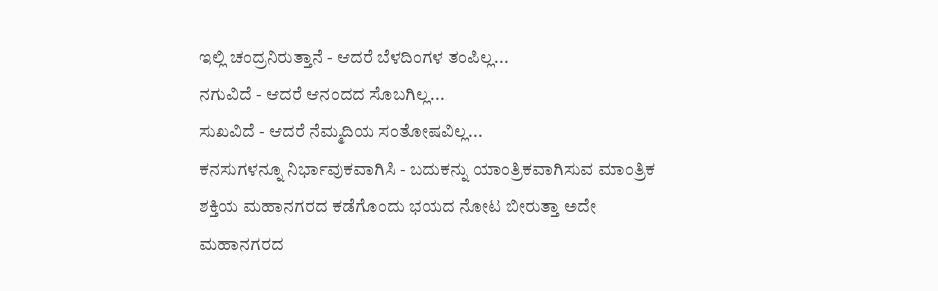ಇಲ್ಲಿ ಚಂದ್ರನಿರುತ್ತಾನೆ - ಆದರೆ ಬೆಳದಿಂಗಳ ತಂಪಿಲ್ಲ...
ನಗುವಿದೆ - ಆದರೆ ಆನಂದದ ಸೊಬಗಿಲ್ಲ...
ಸುಖವಿದೆ - ಆದರೆ ನೆಮ್ಮದಿಯ ಸಂತೋಷವಿಲ್ಲ...
ಕನಸುಗಳನ್ನೂ ನಿರ್ಭಾವುಕವಾಗಿಸಿ - ಬದುಕನ್ನು ಯಾಂತ್ರಿಕವಾಗಿಸುವ ಮಾಂತ್ರಿಕ ಶಕ್ತಿಯ ಮಹಾನಗರದ ಕಡೆಗೊಂದು ಭಯದ ನೋಟ ಬೀರುತ್ತಾ ಅದೇ ಮಹಾನಗರದ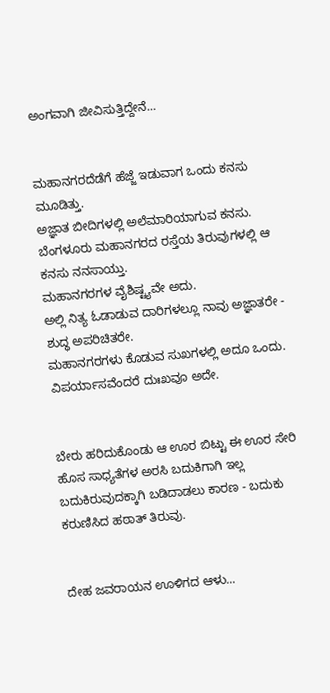ಅಂಗವಾಗಿ ಜೀವಿಸುತ್ತಿದ್ದೇನೆ...


ಮಹಾನಗರದೆಡೆಗೆ ಹೆಜ್ಜೆ ಇಡುವಾಗ ಒಂದು ಕನಸು ಮೂಡಿತ್ತು.
ಅಜ್ಞಾತ ಬೀದಿಗಳಲ್ಲಿ ಅಲೆಮಾರಿಯಾಗುವ ಕನಸು.
ಬೆಂಗಳೂರು ಮಹಾನಗರದ ರಸ್ತೆಯ ತಿರುವುಗಳಲ್ಲಿ ಆ ಕನಸು ನನಸಾಯ್ತು.
ಮಹಾನಗರಗಳ ವೈಶಿಷ್ಟ್ಯವೇ ಅದು.
ಅಲ್ಲಿ ನಿತ್ಯ ಓಡಾಡುವ ದಾರಿಗಳಲ್ಲೂ ನಾವು ಅಜ್ಞಾತರೇ - ಶುದ್ಧ ಅಪರಿಚಿತರೇ.
ಮಹಾನಗರಗಳು ಕೊಡುವ ಸುಖಗಳಲ್ಲಿ ಅದೂ ಒಂದು.
ವಿಪರ್ಯಾಸವೆಂದರೆ ದುಃಖವೂ ಅದೇ.


ಬೇರು ಹರಿದುಕೊಂಡು ಆ ಊರ ಬಿಟ್ಟು ಈ ಊರ ಸೇರಿ ಹೊಸ ಸಾಧ್ಯತೆಗಳ ಅರಸಿ ಬದುಕಿಗಾಗಿ ಇಲ್ಲ ಬದುಕಿರುವುದಕ್ಕಾಗಿ ಬಡಿದಾಡಲು ಕಾರಣ - ಬದುಕು ಕರುಣಿಸಿದ ಹಠಾತ್ ತಿರುವು.


ದೇಹ ಜವರಾಯನ ಊಳಿಗದ ಆಳು...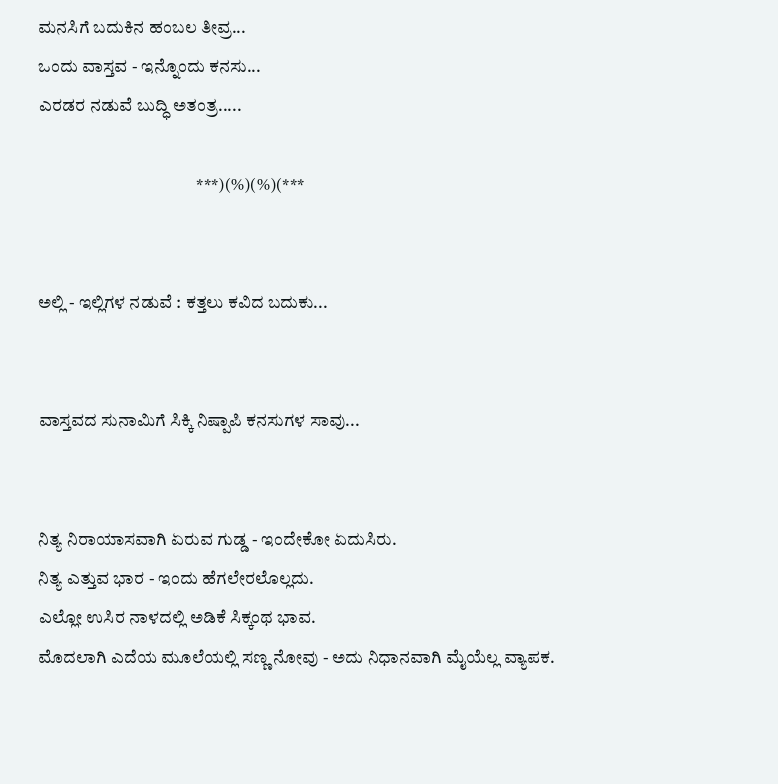ಮನಸಿಗೆ ಬದುಕಿನ ಹಂಬಲ ತೀವ್ರ...
ಒಂದು ವಾಸ್ತವ - ಇನ್ನೊಂದು ಕನಸು...
ಎರಡರ ನಡುವೆ ಬುದ್ಧಿ ಅತಂತ್ರ.....

                                             ***)(%)(%)(***


ಅಲ್ಲಿ - ಇಲ್ಲಿಗಳ ನಡುವೆ : ಕತ್ತಲು ಕವಿದ ಬದುಕು...


ವಾಸ್ತವದ ಸುನಾಮಿಗೆ ಸಿಕ್ಕಿ ನಿಷ್ಪಾಪಿ ಕನಸುಗಳ ಸಾವು...


ನಿತ್ಯ ನಿರಾಯಾಸವಾಗಿ ಏರುವ ಗುಡ್ಡ - ಇಂದೇಕೋ ಏದುಸಿರು.
ನಿತ್ಯ ಎತ್ತುವ ಭಾರ - ಇಂದು ಹೆಗಲೇರಲೊಲ್ಲದು.
ಎಲ್ಲೋ ಉಸಿರ ನಾಳದಲ್ಲಿ ಅಡಿಕೆ ಸಿಕ್ಕಂಥ ಭಾವ.
ಮೊದಲಾಗಿ ಎದೆಯ ಮೂಲೆಯಲ್ಲಿ ಸಣ್ಣ ನೋವು - ಅದು ನಿಧಾನವಾಗಿ ಮೈಯೆಲ್ಲ ವ್ಯಾಪಕ.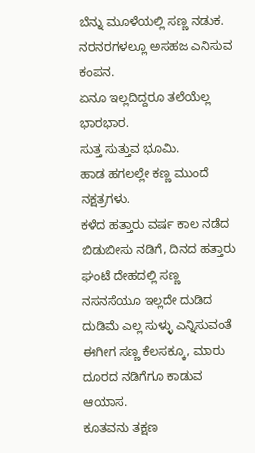ಬೆನ್ನು ಮೂಳೆಯಲ್ಲಿ ಸಣ್ಣ ನಡುಕ.
ನರನರಗಳಲ್ಲೂ ಅಸಹಜ ಎನಿಸುವ ಕಂಪನ.
ಏನೂ ಇಲ್ಲದಿದ್ದರೂ ತಲೆಯೆಲ್ಲ ಭಾರಭಾರ.
ಸುತ್ತ ಸುತ್ತುವ ಭೂಮಿ.
ಹಾಡ ಹಗಲಲ್ಲೇ ಕಣ್ಣ ಮುಂದೆ ನಕ್ಷತ್ರಗಳು.
ಕಳೆದ ಹತ್ತಾರು ವರ್ಷ ಕಾಲ ನಡೆದ ಬಿಡುಬೀಸು ನಡಿಗೆ, ದಿನದ ಹತ್ತಾರು ಘಂಟೆ ದೇಹದಲ್ಲಿ ಸಣ್ಣ ನಸನಸೆಯೂ ಇಲ್ಲದೇ ದುಡಿದ ದುಡಿಮೆ ಎಲ್ಲ ಸುಳ್ಳು ಎನ್ನಿಸುವಂತೆ ಈಗೀಗ ಸಣ್ಣ ಕೆಲಸಕ್ಕೂ, ಮಾರು ದೂರದ ನಡಿಗೆಗೂ ಕಾಡುವ ಆಯಾಸ.
ಕೂತವನು ತಕ್ಷಣ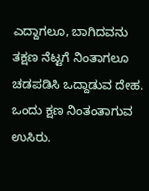ಎದ್ದಾಗಲೂ, ಬಾಗಿದವನು ತಕ್ಷಣ ನೆಟ್ಟಗೆ ನಿಂತಾಗಲೂ ಚಡಪಡಿಸಿ ಒದ್ದಾಡುವ ದೇಹ.
ಒಂದು ಕ್ಷಣ ನಿಂತಂತಾಗುವ ಉಸಿರು.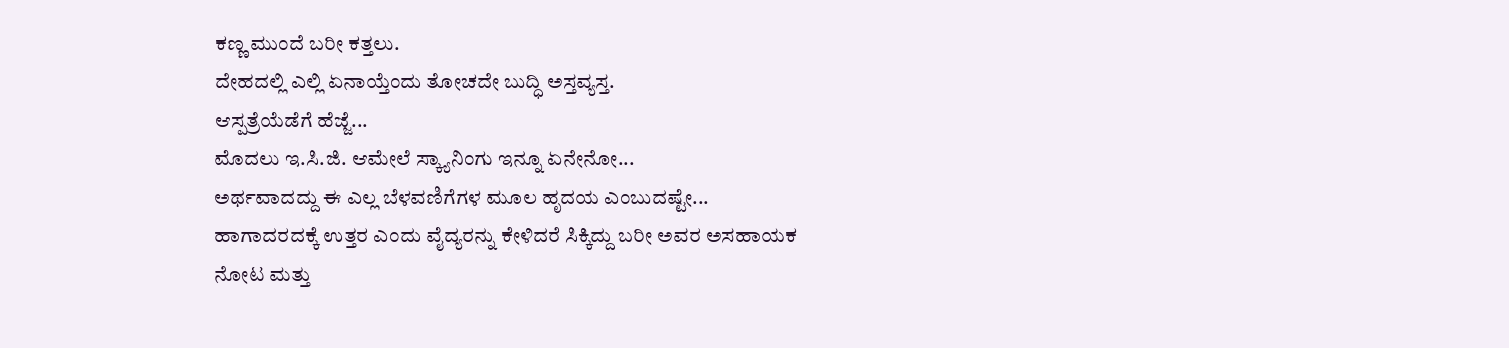ಕಣ್ಣ ಮುಂದೆ ಬರೀ ಕತ್ತಲು.
ದೇಹದಲ್ಲಿ ಎಲ್ಲಿ ಏನಾಯ್ತೆಂದು ತೋಚದೇ ಬುದ್ಧಿ ಅಸ್ತವ್ಯಸ್ತ.
ಆಸ್ಪತ್ರೆಯೆಡೆಗೆ ಹೆಜ್ಜೆ...
ಮೊದಲು ಇ.ಸಿ.ಜಿ. ಆಮೇಲೆ ಸ್ಕ್ಯಾನಿಂಗು ಇನ್ನೂ ಏನೇನೋ...
ಅರ್ಥವಾದದ್ದು ಈ ಎಲ್ಲ ಬೆಳವಣಿಗೆಗಳ ಮೂಲ ಹೃದಯ ಎಂಬುದಷ್ಟೇ...
ಹಾಗಾದರದಕ್ಕೆ ಉತ್ತರ ಎಂದು ವೈದ್ಯರನ್ನು ಕೇಳಿದರೆ ಸಿಕ್ಕಿದ್ದು ಬರೀ ಅವರ ಅಸಹಾಯಕ ನೋಟ ಮತ್ತು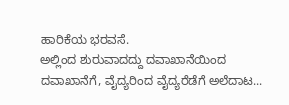ಹಾರಿಕೆಯ ಭರವಸೆ.
ಅಲ್ಲಿಂದ ಶುರುವಾದದ್ದು ದವಾಖಾನೆಯಿಂದ ದವಾಖಾನೆಗೆ, ವೈದ್ಯರಿಂದ ವೈದ್ಯರೆಡೆಗೆ ಅಲೆದಾಟ...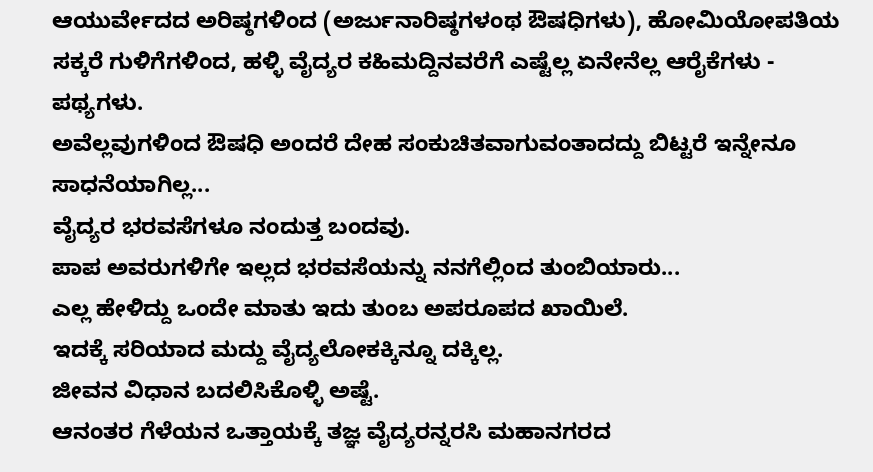ಆಯುರ್ವೇದದ ಅರಿಷ್ಠಗಳಿಂದ (ಅರ್ಜುನಾರಿಷ್ಠಗಳಂಥ ಔಷಧಿಗಳು), ಹೋಮಿಯೋಪತಿಯ ಸಕ್ಕರೆ ಗುಳಿಗೆಗಳಿಂದ, ಹಳ್ಳಿ ವೈದ್ಯರ ಕಹಿಮದ್ದಿನವರೆಗೆ ಎಷ್ಟೆಲ್ಲ ಏನೇನೆಲ್ಲ ಆರೈಕೆಗಳು - ಪಥ್ಯಗಳು.
ಅವೆಲ್ಲವುಗಳಿಂದ ಔಷಧಿ ಅಂದರೆ ದೇಹ ಸಂಕುಚಿತವಾಗುವಂತಾದದ್ದು ಬಿಟ್ಟರೆ ಇನ್ನೇನೂ ಸಾಧನೆಯಾಗಿಲ್ಲ...
ವೈದ್ಯರ ಭರವಸೆಗಳೂ ನಂದುತ್ತ ಬಂದವು.
ಪಾಪ ಅವರುಗಳಿಗೇ ಇಲ್ಲದ ಭರವಸೆಯನ್ನು ನನಗೆಲ್ಲಿಂದ ತುಂಬಿಯಾರು...
ಎಲ್ಲ ಹೇಳಿದ್ದು ಒಂದೇ ಮಾತು ಇದು ತುಂಬ ಅಪರೂಪದ ಖಾಯಿಲೆ.
ಇದಕ್ಕೆ ಸರಿಯಾದ ಮದ್ದು ವೈದ್ಯಲೋಕಕ್ಕಿನ್ನೂ ದಕ್ಕಿಲ್ಲ.
ಜೀವನ ವಿಧಾನ ಬದಲಿಸಿಕೊಳ್ಳಿ ಅಷ್ಟೆ.
ಆನಂತರ ಗೆಳೆಯನ ಒತ್ತಾಯಕ್ಕೆ ತಜ್ಞ ವೈದ್ಯರನ್ನರಸಿ ಮಹಾನಗರದ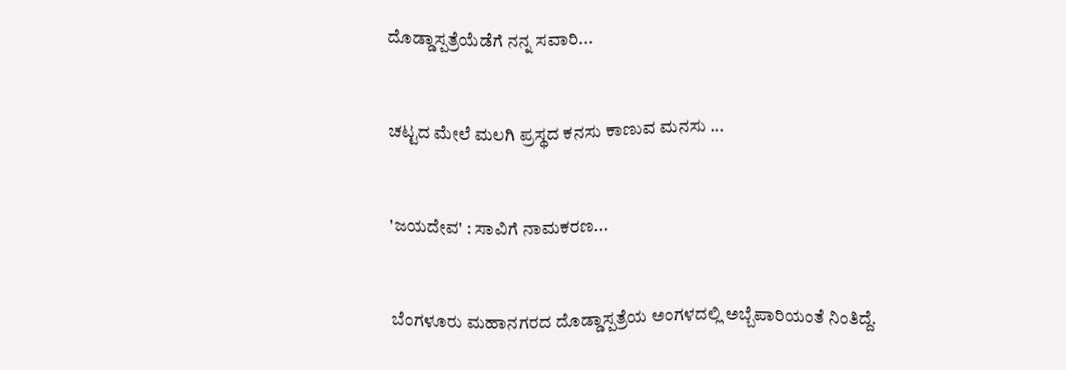ದೊಡ್ಡಾಸ್ಪತ್ರೆಯೆಡೆಗೆ ನನ್ನ ಸವಾರಿ...


ಚಟ್ಟದ ಮೇಲೆ ಮಲಗಿ ಪ್ರಸ್ಥದ ಕನಸು ಕಾಣುವ ಮನಸು ...


'ಜಯದೇವ' : ಸಾವಿಗೆ ನಾಮಕರಣ...


ಬೆಂಗಳೂರು ಮಹಾನಗರದ ದೊಡ್ಡಾಸ್ಪತ್ರೆಯ ಅಂಗಳದಲ್ಲಿ ಅಬ್ಬೆಪಾರಿಯಂತೆ ನಿಂತಿದ್ದೆ.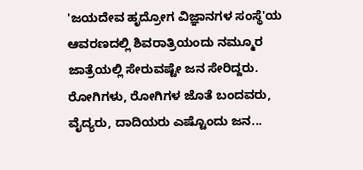'ಜಯದೇವ ಹೃದ್ರೋಗ ವಿಜ್ಞಾನಗಳ ಸಂಸ್ಥೆ'ಯ ಆವರಣದಲ್ಲಿ ಶಿವರಾತ್ರಿಯಂದು ನಮ್ಮೂರ ಜಾತ್ರೆಯಲ್ಲಿ ಸೇರುವಷ್ಟೇ ಜನ ಸೇರಿದ್ದರು.
ರೋಗಿಗಳು, ರೋಗಿಗಳ ಜೊತೆ ಬಂದವರು, ವೈದ್ಯರು, ದಾದಿಯರು ಎಷ್ಟೊಂದು ಜನ...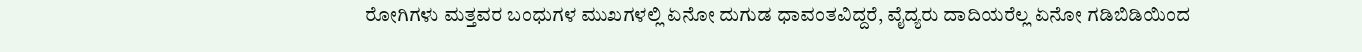ರೋಗಿಗಳು ಮತ್ತವರ ಬಂಧುಗಳ ಮುಖಗಳಲ್ಲಿ ಏನೋ ದುಗುಡ ಧಾವಂತವಿದ್ದರೆ, ವೈದ್ಯರು ದಾದಿಯರೆಲ್ಲ ಏನೋ ಗಡಿಬಿಡಿಯಿಂದ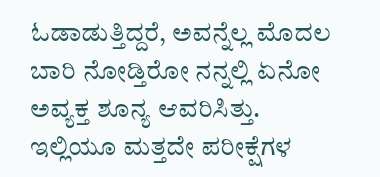ಓಡಾಡುತ್ತಿದ್ದರೆ, ಅವನ್ನೆಲ್ಲ ಮೊದಲ ಬಾರಿ ನೋಡ್ತಿರೋ ನನ್ನಲ್ಲಿ ಏನೋ ಅವ್ಯಕ್ತ ಶೂನ್ಯ ಆವರಿಸಿತ್ತು.
ಇಲ್ಲಿಯೂ ಮತ್ತದೇ ಪರೀಕ್ಷೆಗಳ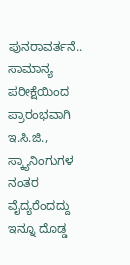ಪುನರಾವರ್ತನೆ..
ಸಾಮಾನ್ಯ ಪರೀಕ್ಷೆಯಿಂದ ಪ್ರಾರಂಭವಾಗಿ ಇ.ಸಿ.ಜಿ., ಸ್ಕ್ಯಾನಿಂಗುಗಳ ನಂತರ ವೈದ್ಯರೆಂದದ್ದು ಇನ್ನೂ ದೊಡ್ಡ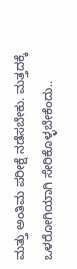ಮತ್ತು ಅಂತಿಮ ಪರೀಕ್ಷೆ ನಡೆಸಬೇಕು. ಮತ್ತದಕ್ಕೆ ಒಳರೋಗಿಯಾಗಿ ಸೇರಿಕೊಳ್ಳಬೇಕೆಂದು..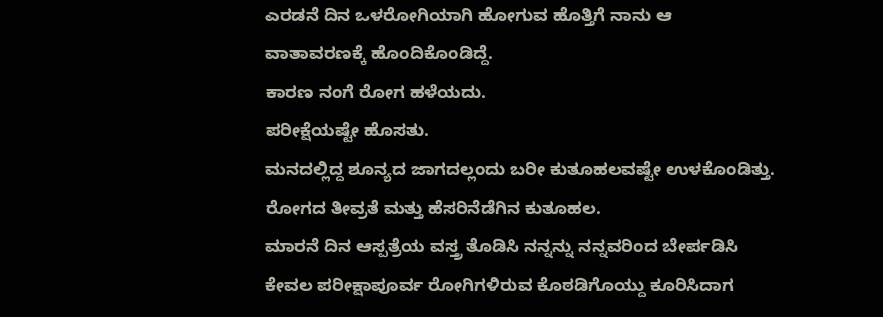ಎರಡನೆ ದಿನ ಒಳರೋಗಿಯಾಗಿ ಹೋಗುವ ಹೊತ್ತಿಗೆ ನಾನು ಆ ವಾತಾವರಣಕ್ಕೆ ಹೊಂದಿಕೊಂಡಿದ್ದೆ.
ಕಾರಣ ನಂಗೆ ರೋಗ ಹಳೆಯದು.
ಪರೀಕ್ಷೆಯಷ್ಟೇ ಹೊಸತು.
ಮನದಲ್ಲಿದ್ದ ಶೂನ್ಯದ ಜಾಗದಲ್ಲಂದು ಬರೀ ಕುತೂಹಲವಷ್ಟೇ ಉಳಕೊಂಡಿತ್ತು.
ರೋಗದ ತೀವ್ರತೆ ಮತ್ತು ಹೆಸರಿನೆಡೆಗಿನ ಕುತೂಹಲ.
ಮಾರನೆ ದಿನ ಆಸ್ಪತ್ರೆಯ ವಸ್ತ್ರ ತೊಡಿಸಿ ನನ್ನನ್ನು ನನ್ನವರಿಂದ ಬೇರ್ಪಡಿಸಿ ಕೇವಲ ಪರೀಕ್ಷಾಪೂರ್ವ ರೋಗಿಗಳಿರುವ ಕೊಠಡಿಗೊಯ್ದು ಕೂರಿಸಿದಾಗ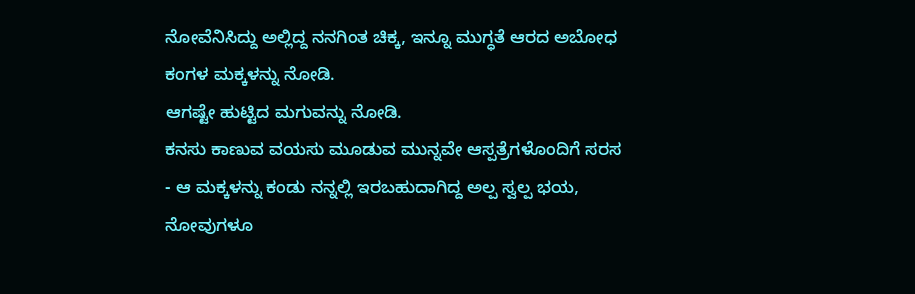ನೋವೆನಿಸಿದ್ದು ಅಲ್ಲಿದ್ದ ನನಗಿಂತ ಚಿಕ್ಕ, ಇನ್ನೂ ಮುಗ್ಧತೆ ಆರದ ಅಬೋಧ ಕಂಗಳ ಮಕ್ಕಳನ್ನು ನೋಡಿ.
ಆಗಷ್ಟೇ ಹುಟ್ಟಿದ ಮಗುವನ್ನು ನೋಡಿ.
ಕನಸು ಕಾಣುವ ವಯಸು ಮೂಡುವ ಮುನ್ನವೇ ಆಸ್ಪತ್ರೆಗಳೊಂದಿಗೆ ಸರಸ - ಆ ಮಕ್ಕಳನ್ನು ಕಂಡು ನನ್ನಲ್ಲಿ ಇರಬಹುದಾಗಿದ್ದ ಅಲ್ಪ ಸ್ವಲ್ಪ ಭಯ, ನೋವುಗಳೂ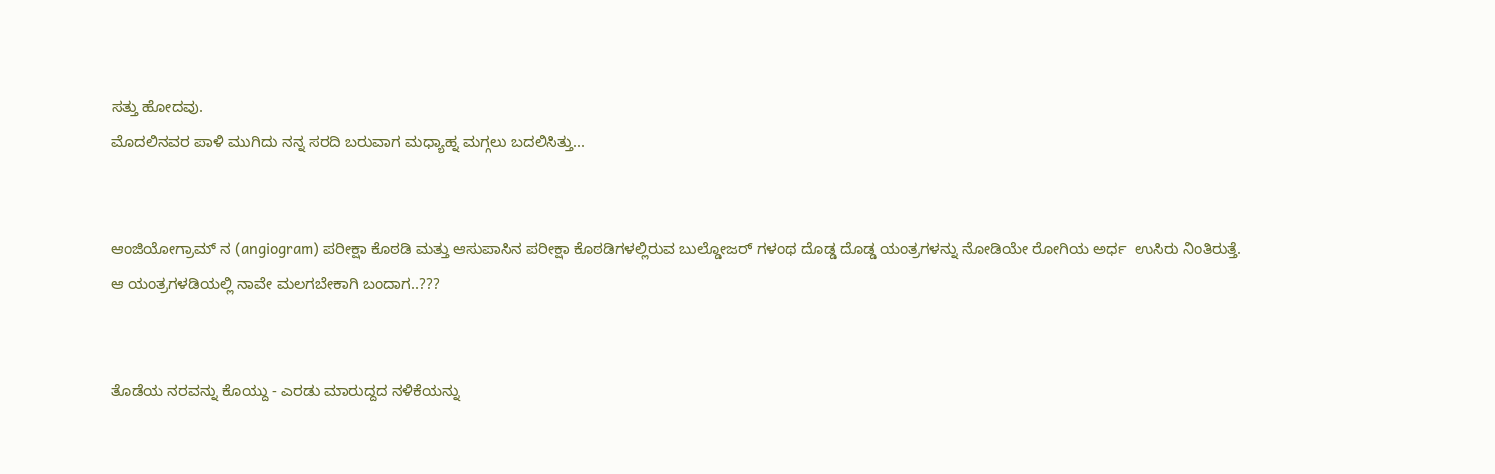ಸತ್ತು ಹೋದವು.
ಮೊದಲಿನವರ ಪಾಳಿ ಮುಗಿದು ನನ್ನ ಸರದಿ ಬರುವಾಗ ಮಧ್ಯಾಹ್ನ ಮಗ್ಗಲು ಬದಲಿಸಿತ್ತು...


ಆಂಜಿಯೋಗ್ರಾಮ್ ನ (angiogram) ಪರೀಕ್ಷಾ ಕೊಠಡಿ ಮತ್ತು ಆಸುಪಾಸಿನ ಪರೀಕ್ಷಾ ಕೊಠಡಿಗಳಲ್ಲಿರುವ ಬುಲ್ಡೋಜರ್ ಗಳಂಥ ದೊಡ್ಡ ದೊಡ್ಡ ಯಂತ್ರಗಳನ್ನು ನೋಡಿಯೇ ರೋಗಿಯ ಅರ್ಧ  ಉಸಿರು ನಿಂತಿರುತ್ತೆ.
ಆ ಯಂತ್ರಗಳಡಿಯಲ್ಲಿ ನಾವೇ ಮಲಗಬೇಕಾಗಿ ಬಂದಾಗ..???


ತೊಡೆಯ ನರವನ್ನು ಕೊಯ್ದು - ಎರಡು ಮಾರುದ್ದದ ನಳಿಕೆಯನ್ನು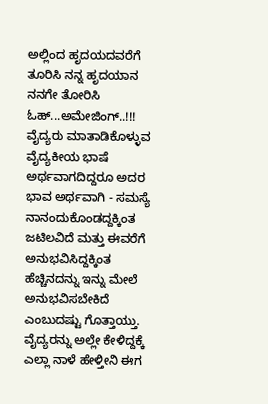ಅಲ್ಲಿಂದ ಹೃದಯದವರೆಗೆ ತೂರಿಸಿ ನನ್ನ ಹೃದಯಾನ ನನಗೇ ತೋರಿಸಿ ಓಹ್...ಅಮೇಜಿಂಗ್..!!!
ವೈದ್ಯರು ಮಾತಾಡಿಕೊಳ್ಳುವ ವೈದ್ಯಕೀಯ ಭಾಷೆ ಅರ್ಥವಾಗದಿದ್ದರೂ ಅದರ ಭಾವ ಅರ್ಥವಾಗಿ - ಸಮಸ್ಯೆ ನಾನಂದುಕೊಂಡದ್ದಕ್ಕಿಂತ ಜಟಿಲವಿದೆ ಮತ್ತು ಈವರೆಗೆ ಅನುಭವಿಸಿದ್ದಕ್ಕಿಂತ ಹೆಚ್ಚಿನದನ್ನು ಇನ್ನು ಮೇಲೆ ಅನುಭವಿಸಬೇಕಿದೆ ಎಂಬುದಷ್ಟು ಗೊತ್ತಾಯ್ತು.
ವೈದ್ಯರನ್ನು ಅಲ್ಲೇ ಕೇಳಿದ್ದಕ್ಕೆ ಎಲ್ಲಾ ನಾಳೆ ಹೇಳ್ತೀನಿ ಈಗ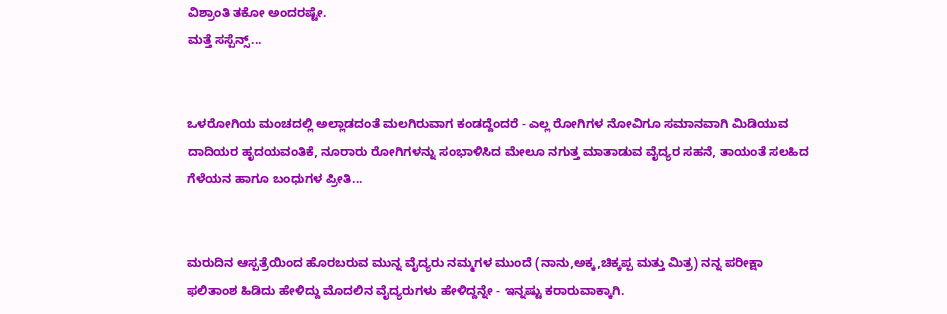ವಿಶ್ರಾಂತಿ ತಕೋ ಅಂದರಷ್ಟೇ.
ಮತ್ತೆ ಸಸ್ಪೆನ್ಸ್...


ಒಳರೋಗಿಯ ಮಂಚದಲ್ಲಿ ಅಲ್ಲಾಡದಂತೆ ಮಲಗಿರುವಾಗ ಕಂಡದ್ದೆಂದರೆ - ಎಲ್ಲ ರೋಗಿಗಳ ನೋವಿಗೂ ಸಮಾನವಾಗಿ ಮಿಡಿಯುವ ದಾದಿಯರ ಹೃದಯವಂತಿಕೆ, ನೂರಾರು ರೋಗಿಗಳನ್ನು ಸಂಭಾಳಿಸಿದ ಮೇಲೂ ನಗುತ್ತ ಮಾತಾಡುವ ವೈದ್ಯರ ಸಹನೆ, ತಾಯಂತೆ ಸಲಹಿದ ಗೆಳೆಯನ ಹಾಗೂ ಬಂಧುಗಳ ಪ್ರೀತಿ...


ಮರುದಿನ ಆಸ್ಪತ್ರೆಯಿಂದ ಹೊರಬರುವ ಮುನ್ನ ವೈದ್ಯರು ನಮ್ಮಗಳ ಮುಂದೆ (ನಾನು,ಅಕ್ಕ,ಚಿಕ್ಕಪ್ಪ ಮತ್ತು ಮಿತ್ರ) ನನ್ನ ಪರೀಕ್ಷಾ ಫಲಿತಾಂಶ ಹಿಡಿದು ಹೇಳಿದ್ದು ಮೊದಲಿನ ವೈದ್ಯರುಗಳು ಹೇಳಿದ್ದನ್ನೇ - ಇನ್ನಷ್ಟು ಕರಾರುವಾಕ್ಕಾಗಿ.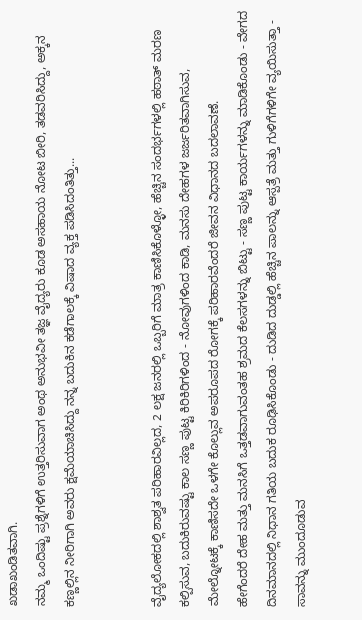ಖಡಾಖಂಡಿತವಾಗಿ.
ನಮ್ಮ ಒಂದಿಷ್ಟು ಪ್ರಶ್ನೆಗಳಿಗೆ ಉತ್ತರಿಸುವಾಗ ಅಂಥ ಅನುಭವೀ ತಜ್ಞ ವೈದ್ಯರು ಕೂಡ ಅಸಹಾಯ ನೋಟ ಬೀರಿ, ತಡವರಿಸಿದ್ದು, ಅಕ್ಕನ ಕಣ್ಣಲ್ಲಿನ ನೀರಿಗಾಗಿ ಅವರು ಕ್ಷಮೆಯಾಚಿಸಿದ್ದು ನನ್ನ ಬದುಕಿನ ಕಡೆಗಾಲಕ್ಕೆ ವಿಷಾದ ವ್ಯಕ್ತ ಪಡಿಸಿದಂತಿತ್ತು...


ವೈದ್ಯಲೋಕದಲ್ಲಿ ಶಾಶ್ವತ ಪರಿಹಾರವಿಲ್ಲದ, 2 ಲಕ್ಷ ಜನರಲ್ಲಿ ಒಬ್ಬರಿಗೆ ಮಾತ್ರ ಕಾಣಿಸಿಕೊಳ್ಳೋ, ಹೆಚ್ಚಿನ ಸಂದರ್ಭಗಳಲ್ಲಿ ಹಠಾತ್ ಮರಣ ಕಲ್ಪಿಸುವ, ಬದುಕಿರುವಷ್ಟು ಕಾಲ ಸಣ್ಣ ಪುಟ್ಟ ಕಿರಿಕಿರಿಗಳಿಂದ - ನೋವುಗಳಿಂದ ಕಾಡಿ, ಮನಸು ದೇಹಗಳ ಜರ್ಜರಿತವಾಗಿಸುವ, ಮೇಲ್ನೋಟಕ್ಕೆ ಕಾಣಿಸದೇ ಒಳಗೇ ಕೊಲ್ಲುವ ಅಪರೂಪದ ರೋಗಕ್ಕೆ ಪರಿಹಾರವೆಂದರೆ ಜೀವನ ವಿಧಾನದ ಬದಲಾವಣೆ.
ಹೇಗೆಂದರೆ ದೇಹ ಮತ್ತು ಮನಸಿಗೆ ಒತ್ತಡವಾಗುವಂತಹ ಶ್ರಮದ ಕೆಲಸಗಳನ್ನು ಬಿಟ್ಟು - ಸಣ್ಣ ಪುಟ್ಟ ಕಾರ್ಯಗಳನ್ನು ಮಾಡಿಕೊಂಡು - ವೇಗದ ದಿನಮಾನದಲ್ಲಿ ನಿಧಾನ ಗತಿಯ ಬದುಕ ರೂಢಿಸಿಕೊಂಡು - ದುಡಿದ ದುಡ್ಡಲ್ಲಿ ಹೆಚ್ಚಿನ ಪಾಲನ್ನು ಆಸ್ಪತ್ರೆ ಮತ್ತು ಗುಳಿಗೆಗಳಿಗೇ ವ್ಯಯಿಸುತ್ತಾ - ಸಾವನ್ನು ಮುಂದೂಡುವ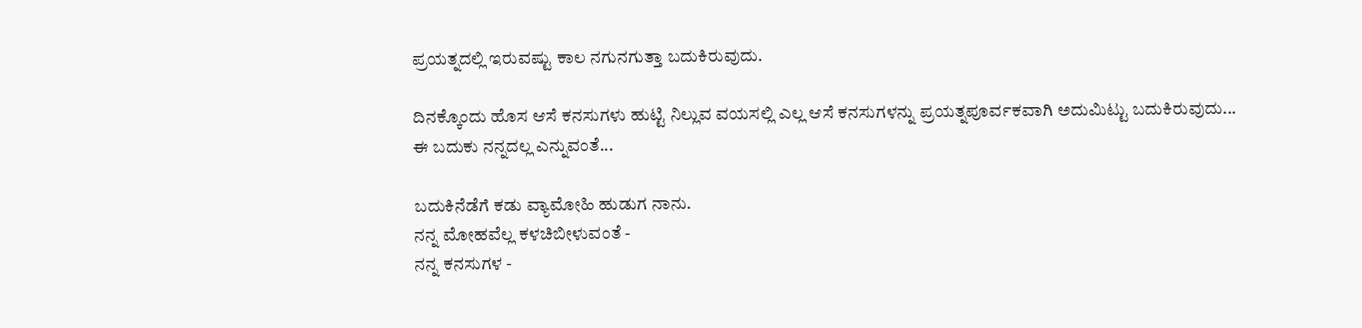ಪ್ರಯತ್ನದಲ್ಲಿ ಇರುವಷ್ಟು ಕಾಲ ನಗುನಗುತ್ತಾ ಬದುಕಿರುವುದು.

ದಿನಕ್ಕೊಂದು ಹೊಸ ಆಸೆ ಕನಸುಗಳು ಹುಟ್ಟಿ ನಿಲ್ಲುವ ವಯಸಲ್ಲಿ ಎಲ್ಲ ಆಸೆ ಕನಸುಗಳನ್ನು ಪ್ರಯತ್ನಪೂರ್ವಕವಾಗಿ ಅದುಮಿಟ್ಟು ಬದುಕಿರುವುದು...
ಈ ಬದುಕು ನನ್ನದಲ್ಲ ಎನ್ನುವಂತೆ...

ಬದುಕಿನೆಡೆಗೆ ಕಡು ವ್ಯಾಮೋಹಿ ಹುಡುಗ ನಾನು.
ನನ್ನ ಮೋಹವೆಲ್ಲ ಕಳಚಿಬೀಳುವಂತೆ -
ನನ್ನ ಕನಸುಗಳ -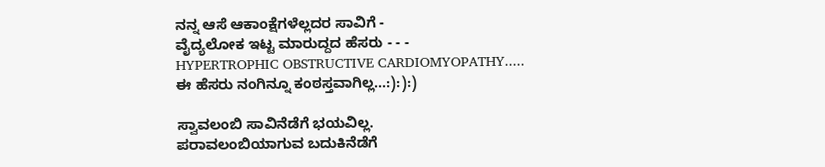ನನ್ನ ಆಸೆ ಆಕಾಂಕ್ಷೆಗಳೆಲ್ಲದರ ಸಾವಿಗೆ -
ವೈದ್ಯಲೋಕ ಇಟ್ಟ ಮಾರುದ್ದದ ಹೆಸರು - - -
HYPERTROPHIC OBSTRUCTIVE CARDIOMYOPATHY.....
ಈ ಹೆಸರು ನಂಗಿನ್ನೂ ಕಂಠಸ್ತವಾಗಿಲ್ಲ...:):):)

ಸ್ವಾವಲಂಬಿ ಸಾವಿನೆಡೆಗೆ ಭಯವಿಲ್ಲ.
ಪರಾವಲಂಬಿಯಾಗುವ ಬದುಕಿನೆಡೆಗೆ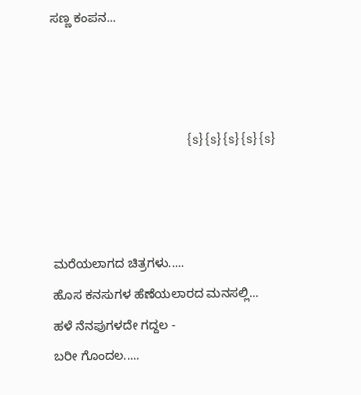ಸಣ್ಣ ಕಂಪನ...



                                             {s}{s}{s}{s}{s}



ಮರೆಯಲಾಗದ ಚಿತ್ರಗಳು.....
ಹೊಸ ಕನಸುಗಳ ಹೆಣೆಯಲಾರದ ಮನಸಲ್ಲಿ...
ಹಳೆ ನೆನಪುಗಳದೇ ಗದ್ದಲ -
ಬರೀ ಗೊಂದಲ.....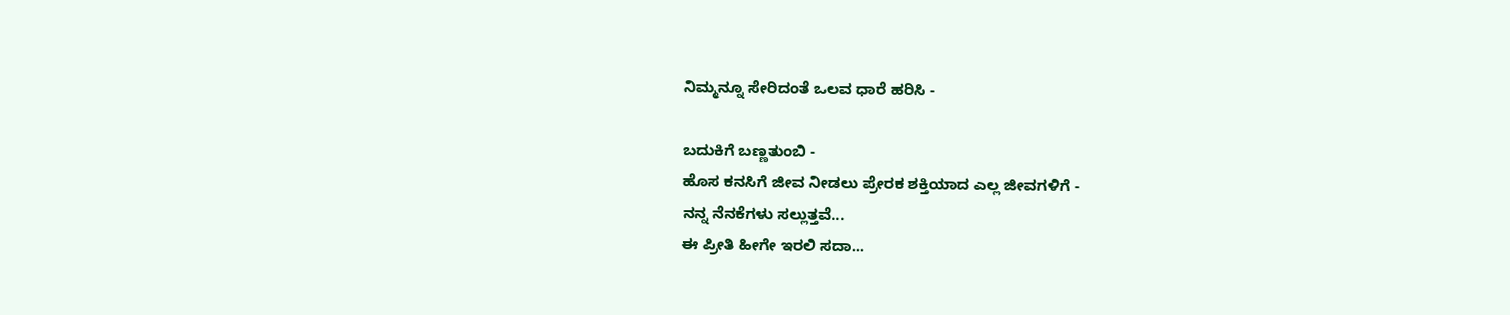ನಿಮ್ಮನ್ನೂ ಸೇರಿದಂತೆ ಒಲವ ಧಾರೆ ಹರಿಸಿ -

ಬದುಕಿಗೆ ಬಣ್ಣತುಂಬಿ -
ಹೊಸ ಕನಸಿಗೆ ಜೀವ ನೀಡಲು ಪ್ರೇರಕ ಶಕ್ತಿಯಾದ ಎಲ್ಲ ಜೀವಗಳಿಗೆ -
ನನ್ನ ನೆನಕೆಗಳು ಸಲ್ಲುತ್ತವೆ...
ಈ ಪ್ರೀತಿ ಹೀಗೇ ಇರಲಿ ಸದಾ...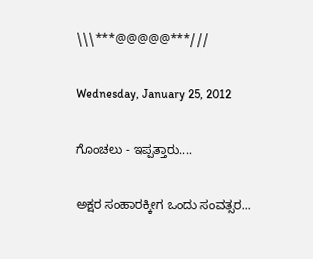\\\***@@@@@***///

Wednesday, January 25, 2012

ಗೊಂಚಲು - ಇಪ್ಪತ್ತಾರು....

ಅಕ್ಷರ ಸಂಹಾರಕ್ಕೀಗ ಒಂದು ಸಂವತ್ಸರ...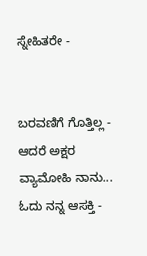ಸ್ನೇಹಿತರೇ -


ಬರವಣಿಗೆ ಗೊತ್ತಿಲ್ಲ - ಆದರೆ ಅಕ್ಷರ ವ್ಯಾಮೋಹಿ ನಾನು...
ಓದು ನನ್ನ ಆಸಕ್ತಿ -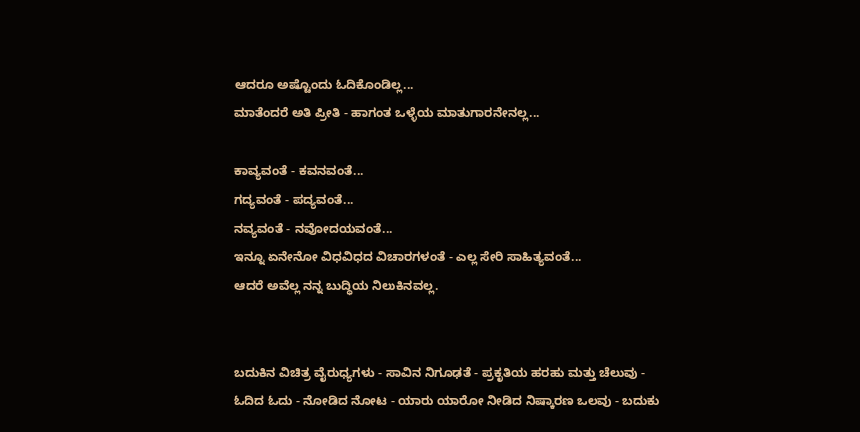ಆದರೂ ಅಷ್ಟೊಂದು ಓದಿಕೊಂಡಿಲ್ಲ...
ಮಾತೆಂದರೆ ಅತಿ ಪ್ರೀತಿ - ಹಾಗಂತ ಒಳ್ಳೆಯ ಮಾತುಗಾರನೇನಲ್ಲ...

ಕಾವ್ಯವಂತೆ - ಕವನವಂತೆ...
ಗದ್ಯವಂತೆ - ಪದ್ಯವಂತೆ...
ನವ್ಯವಂತೆ - ನವೋದಯವಂತೆ...
ಇನ್ನೂ ಏನೇನೋ ವಿಧವಿಧದ ವಿಚಾರಗಳಂತೆ - ಎಲ್ಲ ಸೇರಿ ಸಾಹಿತ್ಯವಂತೆ...
ಆದರೆ ಅವೆಲ್ಲ ನನ್ನ ಬುದ್ಧಿಯ ನಿಲುಕಿನವಲ್ಲ.


ಬದುಕಿನ ವಿಚಿತ್ರ ವೈರುಧ್ಯಗಳು - ಸಾವಿನ ನಿಗೂಢತೆ - ಪ್ರಕೃತಿಯ ಹರಹು ಮತ್ತು ಚೆಲುವು - ಓದಿದ ಓದು - ನೋಡಿದ ನೋಟ - ಯಾರು ಯಾರೋ ನೀಡಿದ ನಿಷ್ಕಾರಣ ಒಲವು - ಬದುಕು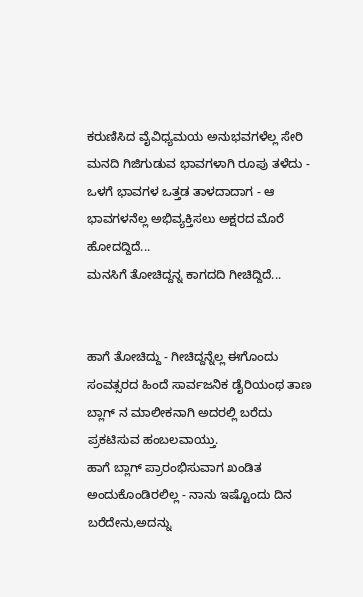ಕರುಣಿಸಿದ ವೈವಿಧ್ಯಮಯ ಅನುಭವಗಳೆಲ್ಲ ಸೇರಿ ಮನದಿ ಗಿಜಿಗುಡುವ ಭಾವಗಳಾಗಿ ರೂಪು ತಳೆದು - ಒಳಗೆ ಭಾವಗಳ ಒತ್ತಡ ತಾಳದಾದಾಗ - ಆ ಭಾವಗಳನೆಲ್ಲ ಅಭಿವ್ಯಕ್ತಿಸಲು ಅಕ್ಷರದ ಮೊರೆ ಹೋದದ್ದಿದೆ...
ಮನಸಿಗೆ ತೋಚಿದ್ದನ್ನ ಕಾಗದದಿ ಗೀಚಿದ್ದಿದೆ...


ಹಾಗೆ ತೋಚಿದ್ದು - ಗೀಚಿದ್ದನ್ನೆಲ್ಲ ಈಗೊಂದು ಸಂವತ್ಸರದ ಹಿಂದೆ ಸಾರ್ವಜನಿಕ ಡೈರಿಯಂಥ ತಾಣ ಬ್ಲಾಗ್ ನ ಮಾಲೀಕನಾಗಿ ಅದರಲ್ಲಿ ಬರೆದು ಪ್ರಕಟಿಸುವ ಹಂಬಲವಾಯ್ತು.
ಹಾಗೆ ಬ್ಲಾಗ್ ಪ್ರಾರಂಭಿಸುವಾಗ ಖಂಡಿತ ಅಂದುಕೊಂಡಿರಲಿಲ್ಲ - ನಾನು ಇಷ್ಟೊಂದು ದಿನ ಬರೆದೇನು,ಅದನ್ನು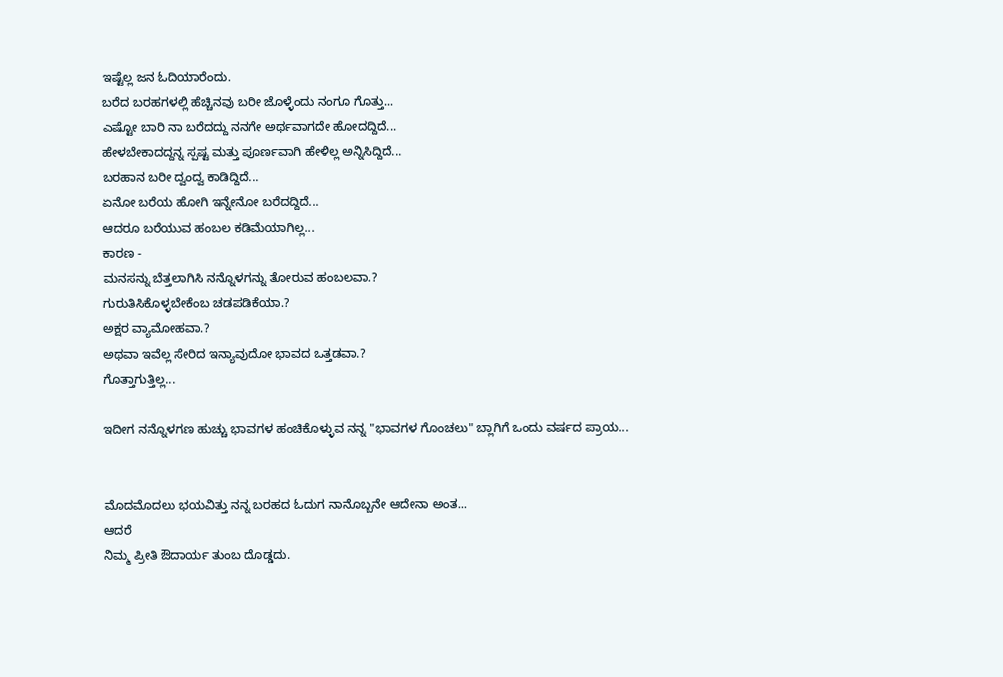ಇಷ್ಟೆಲ್ಲ ಜನ ಓದಿಯಾರೆಂದು.
ಬರೆದ ಬರಹಗಳಲ್ಲಿ ಹೆಚ್ಚಿನವು ಬರೀ ಜೊಳ್ಳೆಂದು ನಂಗೂ ಗೊತ್ತು...
ಎಷ್ಟೋ ಬಾರಿ ನಾ ಬರೆದದ್ದು ನನಗೇ ಅರ್ಥವಾಗದೇ ಹೋದದ್ದಿದೆ...
ಹೇಳಬೇಕಾದದ್ದನ್ನ ಸ್ಪಷ್ಟ ಮತ್ತು ಪೂರ್ಣವಾಗಿ ಹೇಳಿಲ್ಲ ಅನ್ನಿಸಿದ್ದಿದೆ...
ಬರಹಾನ ಬರೀ ದ್ವಂದ್ವ ಕಾಡಿದ್ದಿದೆ...
ಏನೋ ಬರೆಯ ಹೋಗಿ ಇನ್ನೇನೋ ಬರೆದದ್ದಿದೆ...
ಆದರೂ ಬರೆಯುವ ಹಂಬಲ ಕಡಿಮೆಯಾಗಿಲ್ಲ...
ಕಾರಣ -
ಮನಸನ್ನು ಬೆತ್ತಲಾಗಿಸಿ ನನ್ನೊಳಗನ್ನು ತೋರುವ ಹಂಬಲವಾ.?
ಗುರುತಿಸಿಕೊಳ್ಳಬೇಕೆಂಬ ಚಡಪಡಿಕೆಯಾ.?
ಅಕ್ಷರ ವ್ಯಾಮೋಹವಾ.?
ಅಥವಾ ಇವೆಲ್ಲ ಸೇರಿದ ಇನ್ಯಾವುದೋ ಭಾವದ ಒತ್ತಡವಾ.?
ಗೊತ್ತಾಗುತ್ತಿಲ್ಲ...

ಇದೀಗ ನನ್ನೊಳಗಣ ಹುಚ್ಚು ಭಾವಗಳ ಹಂಚಿಕೊಳ್ಳುವ ನನ್ನ "ಭಾವಗಳ ಗೊಂಚಲು" ಬ್ಲಾಗಿಗೆ ಒಂದು ವರ್ಷದ ಪ್ರಾಯ...


ಮೊದಮೊದಲು ಭಯವಿತ್ತು ನನ್ನ ಬರಹದ ಓದುಗ ನಾನೊಬ್ಬನೇ ಆದೇನಾ ಅಂತ...
ಆದರೆ
ನಿಮ್ಮ ಪ್ರೀತಿ ಔದಾರ್ಯ ತುಂಬ ದೊಡ್ಡದು.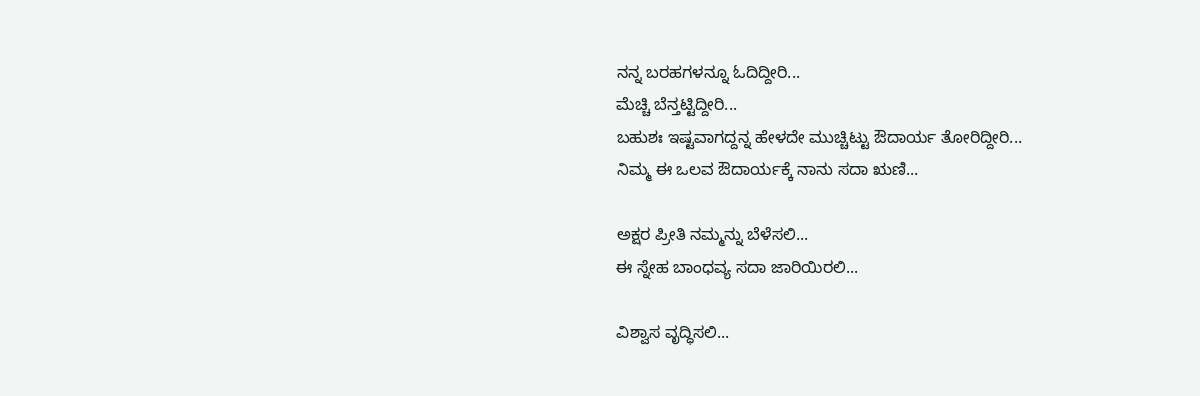ನನ್ನ ಬರಹಗಳನ್ನೂ ಓದಿದ್ದೀರಿ...
ಮೆಚ್ಚಿ ಬೆನ್ತಟ್ಟಿದ್ದೀರಿ...
ಬಹುಶಃ ಇಷ್ಟವಾಗದ್ದನ್ನ ಹೇಳದೇ ಮುಚ್ಚಿಟ್ಟು ಔದಾರ್ಯ ತೋರಿದ್ದೀರಿ...
ನಿಮ್ಮ ಈ ಒಲವ ಔದಾರ್ಯಕ್ಕೆ ನಾನು ಸದಾ ಋಣಿ...

ಅಕ್ಷರ ಪ್ರೀತಿ ನಮ್ಮನ್ನು ಬೆಳೆಸಲಿ...
ಈ ಸ್ನೇಹ ಬಾಂಧವ್ಯ ಸದಾ ಜಾರಿಯಿರಲಿ...

ವಿಶ್ವಾಸ ವೃದ್ಧಿಸಲಿ...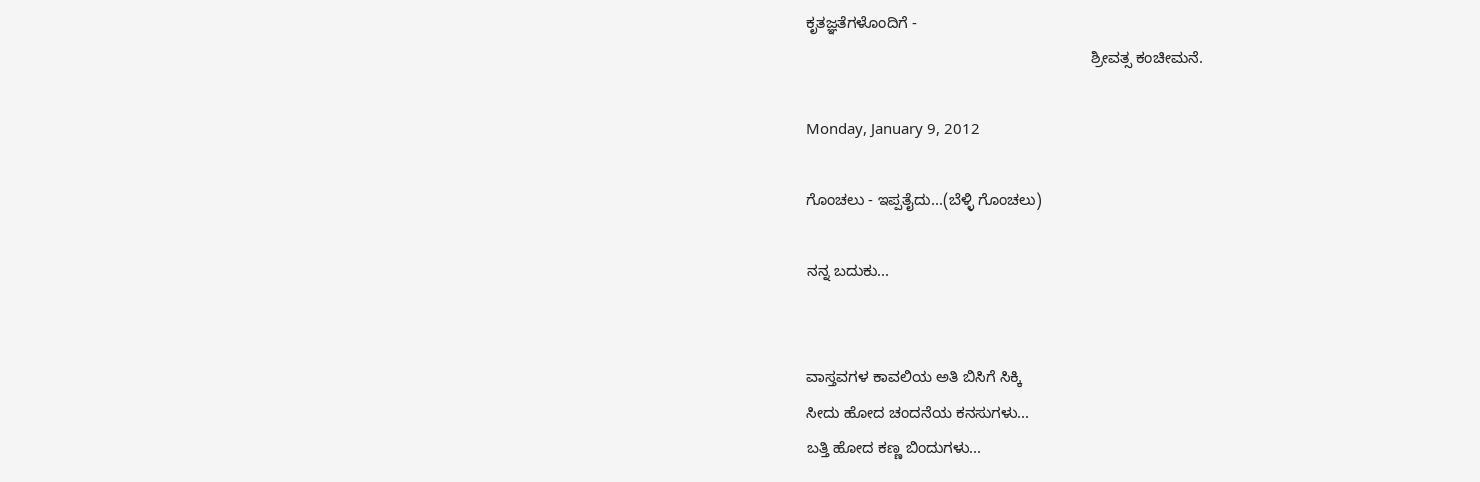ಕೃತಜ್ಞತೆಗಳೊಂದಿಗೆ -
                                                                  ಶ್ರೀವತ್ಸ ಕಂಚೀಮನೆ.

Monday, January 9, 2012

ಗೊಂಚಲು - ಇಪ್ಪತೈದು...(ಬೆಳ್ಳಿ ಗೊಂಚಲು)

ನನ್ನ ಬದುಕು...


ವಾಸ್ತವಗಳ ಕಾವಲಿಯ ಅತಿ ಬಿಸಿಗೆ ಸಿಕ್ಕಿ
ಸೀದು ಹೋದ ಚಂದನೆಯ ಕನಸುಗಳು...
ಬತ್ತಿ ಹೋದ ಕಣ್ಣ ಬಿಂದುಗಳು...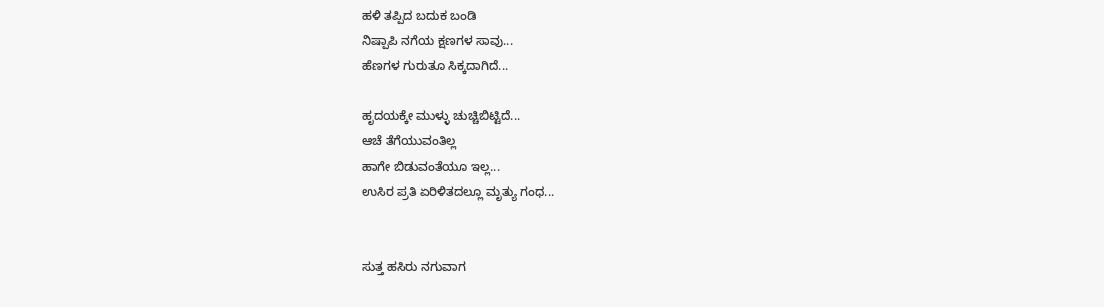ಹಳಿ ತಪ್ಪಿದ ಬದುಕ ಬಂಡಿ
ನಿಷ್ಪಾಪಿ ನಗೆಯ ಕ್ಷಣಗಳ ಸಾವು...
ಹೆಣಗಳ ಗುರುತೂ ಸಿಕ್ಕದಾಗಿದೆ...

ಹೃದಯಕ್ಕೇ ಮುಳ್ಳು ಚುಚ್ಚಿಬಿಟ್ಟಿದೆ...
ಆಚೆ ತೆಗೆಯುವಂತಿಲ್ಲ
ಹಾಗೇ ಬಿಡುವಂತೆಯೂ ಇಲ್ಲ...
ಉಸಿರ ಪ್ರತಿ ಏರಿಳಿತದಲ್ಲೂ ಮೃತ್ಯು ಗಂಧ...


ಸುತ್ತ ಹಸಿರು ನಗುವಾಗ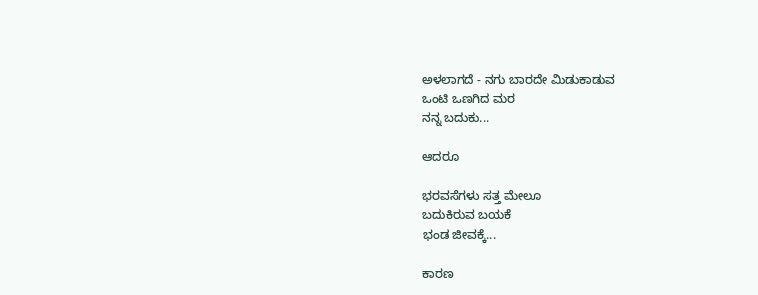ಅಳಲಾಗದೆ - ನಗು ಬಾರದೇ ಮಿಡುಕಾಡುವ
ಒಂಟಿ ಒಣಗಿದ ಮರ
ನನ್ನ ಬದುಕು...

ಆದರೂ

ಭರವಸೆಗಳು ಸತ್ತ ಮೇಲೂ
ಬದುಕಿರುವ ಬಯಕೆ
ಭಂಡ ಜೀವಕ್ಕೆ...

ಕಾರಣ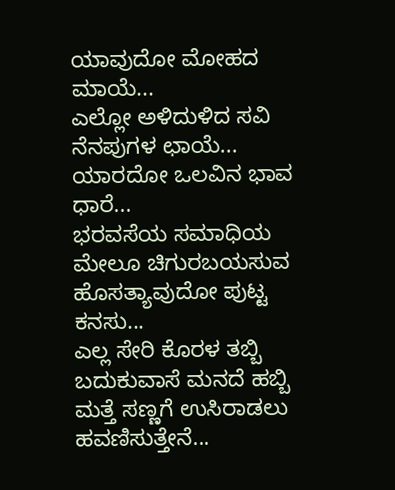ಯಾವುದೋ ಮೋಹದ ಮಾಯೆ...
ಎಲ್ಲೋ ಅಳಿದುಳಿದ ಸವಿ ನೆನಪುಗಳ ಛಾಯೆ...
ಯಾರದೋ ಒಲವಿನ ಭಾವ ಧಾರೆ...
ಭರವಸೆಯ ಸಮಾಧಿಯ ಮೇಲೂ ಚಿಗುರಬಯಸುವ ಹೊಸತ್ಯಾವುದೋ ಪುಟ್ಟ ಕನಸು...
ಎಲ್ಲ ಸೇರಿ ಕೊರಳ ತಬ್ಬಿ
ಬದುಕುವಾಸೆ ಮನದೆ ಹಬ್ಬಿ
ಮತ್ತೆ ಸಣ್ಣಗೆ ಉಸಿರಾಡಲು ಹವಣಿಸುತ್ತೇನೆ...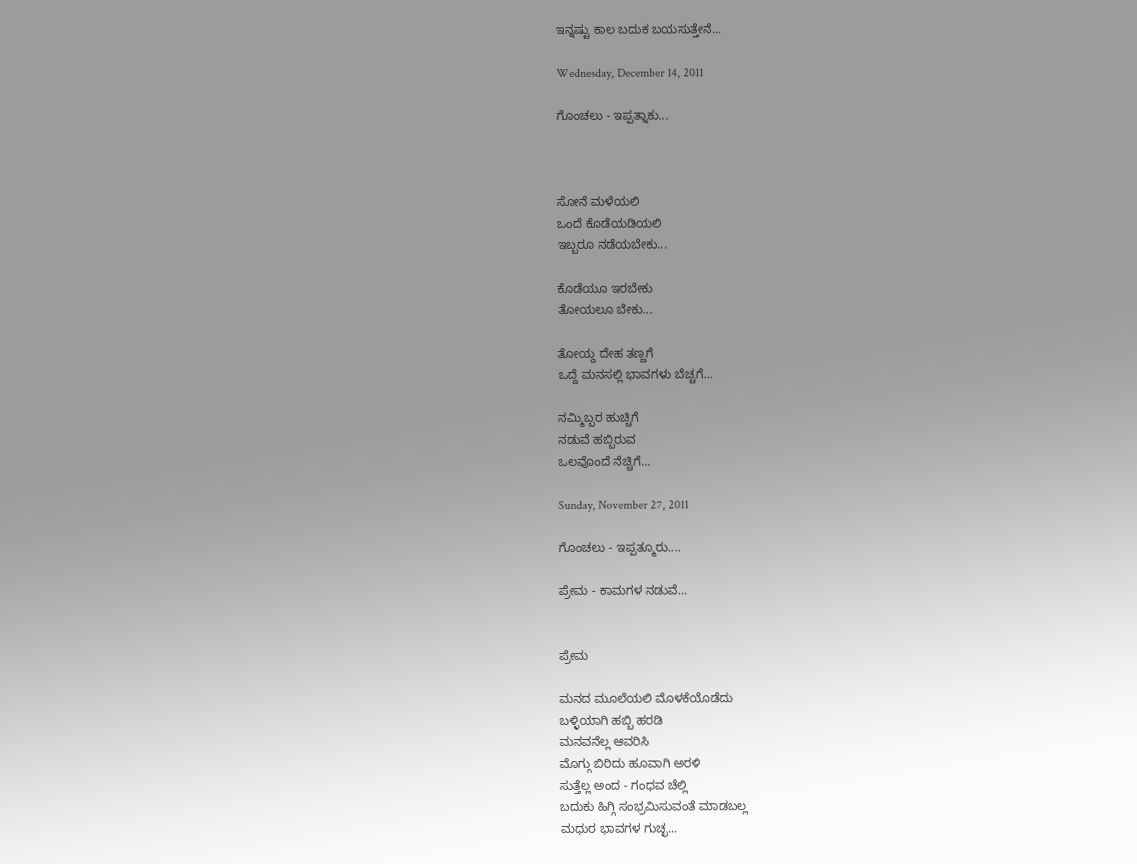ಇನ್ನಷ್ಟು ಕಾಲ ಬದುಕ ಬಯಸುತ್ತೇನೆ...

Wednesday, December 14, 2011

ಗೊಂಚಲು - ಇಪ್ಪತ್ನಾಕು...



ಸೋನೆ ಮಳೆಯಲಿ
ಒಂದೆ ಕೊಡೆಯಡಿಯಲಿ
ಇಬ್ಬರೂ ನಡೆಯಬೇಕು...

ಕೊಡೆಯೂ ಇರಬೇಕು
ತೋಯಲೂ ಬೇಕು...

ತೋಯ್ದ ದೇಹ ತಣ್ಣಗೆ
ಒದ್ದೆ ಮನಸಲ್ಲಿ ಭಾವಗಳು ಬೆಚ್ಚಗೆ...

ನಮ್ಮಿಬ್ಬರ ಹುಚ್ಚಿಗೆ
ನಡುವೆ ಹಬ್ಬಿರುವ
ಒಲವೊಂದೆ ನೆಚ್ಚಿಗೆ...

Sunday, November 27, 2011

ಗೊಂಚಲು - ಇಪ್ಪತ್ಮೂರು....

ಪ್ರೇಮ - ಕಾಮಗಳ ನಡುವೆ...


ಪ್ರೇಮ

ಮನದ ಮೂಲೆಯಲಿ ಮೊಳಕೆಯೊಡೆದು
ಬಳ್ಳಿಯಾಗಿ ಹಬ್ಬಿ ಹರಡಿ
ಮನವನೆಲ್ಲ ಆವರಿಸಿ
ಮೊಗ್ಗು ಬಿರಿದು ಹೂವಾಗಿ ಅರಳಿ
ಸುತ್ತೆಲ್ಲ ಅಂದ - ಗಂಧವ ಚೆಲ್ಲಿ
ಬದುಕು ಹಿಗ್ಗಿ ಸಂಭ್ರಮಿಸುವಂತೆ ಮಾಡಬಲ್ಲ
ಮಧುರ ಭಾವಗಳ ಗುಚ್ಛ...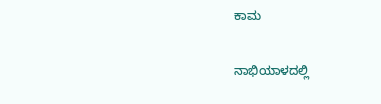ಕಾಮ

ನಾಭಿಯಾಳದಲ್ಲಿ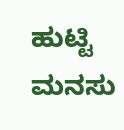ಹುಟ್ಟಿ
ಮನಸು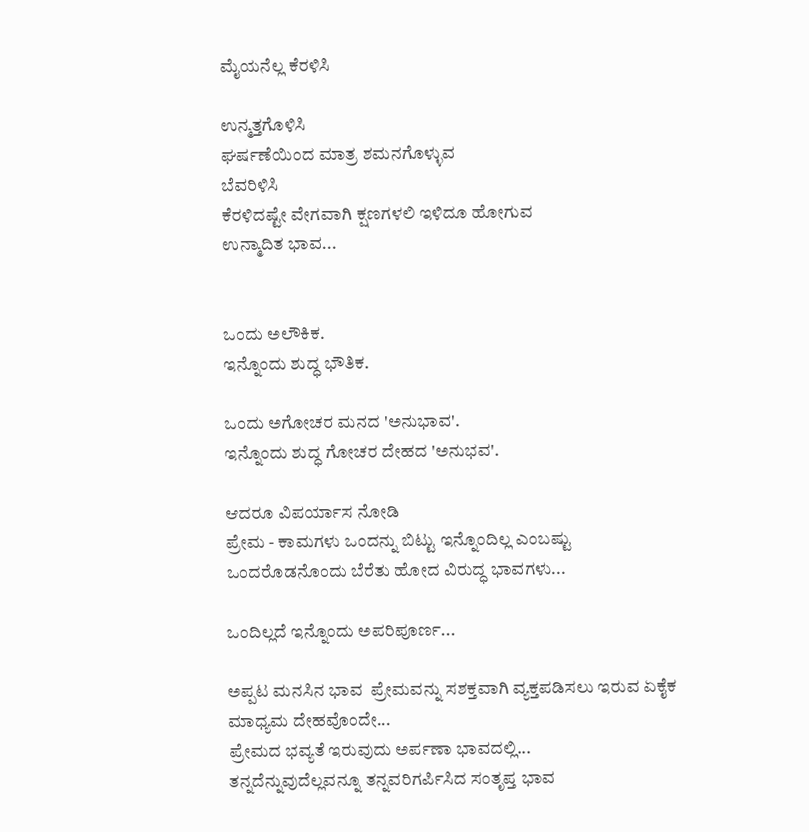ಮೈಯನೆಲ್ಲ ಕೆರಳಿಸಿ

ಉನ್ಮತ್ತಗೊಳಿಸಿ
ಘರ್ಷಣೆಯಿಂದ ಮಾತ್ರ ಶಮನಗೊಳ್ಳುವ
ಬೆವರಿಳಿಸಿ
ಕೆರಳಿದಷ್ಟೇ ವೇಗವಾಗಿ ಕ್ಷಣಗಳಲಿ ಇಳಿದೂ ಹೋಗುವ
ಉನ್ಮಾದಿತ ಭಾವ...


ಒಂದು ಅಲೌಕಿಕ.
ಇನ್ನೊಂದು ಶುದ್ಧ ಭೌತಿಕ.

ಒಂದು ಅಗೋಚರ ಮನದ 'ಅನುಭಾವ'.
ಇನ್ನೊಂದು ಶುದ್ಧ ಗೋಚರ ದೇಹದ 'ಅನುಭವ'.

ಆದರೂ ವಿಪರ್ಯಾಸ ನೋಡಿ
ಪ್ರೇಮ - ಕಾಮಗಳು ಒಂದನ್ನು ಬಿಟ್ಟು ಇನ್ನೊಂದಿಲ್ಲ ಎಂಬಷ್ಟು ಒಂದರೊಡನೊಂದು ಬೆರೆತು ಹೋದ ವಿರುದ್ಧ ಭಾವಗಳು...

ಒಂದಿಲ್ಲದೆ ಇನ್ನೊಂದು ಅಪರಿಪೂರ್ಣ...

ಅಪ್ಪಟ ಮನಸಿನ ಭಾವ  ಪ್ರೇಮವನ್ನು ಸಶಕ್ತವಾಗಿ ವ್ಯಕ್ತಪಡಿಸಲು ಇರುವ ಏಕೈಕ ಮಾಧ್ಯಮ ದೇಹವೊಂದೇ...
ಪ್ರೇಮದ ಭವ್ಯತೆ ಇರುವುದು ಅರ್ಪಣಾ ಭಾವದಲ್ಲಿ...
ತನ್ನದೆನ್ನುವುದೆಲ್ಲವನ್ನೂ ತನ್ನವರಿಗರ್ಪಿಸಿದ ಸಂತೃಪ್ತ ಭಾವ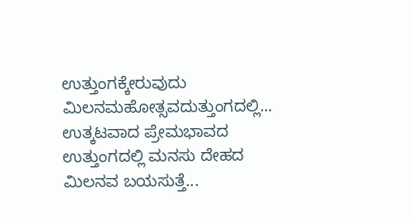ಉತ್ತುಂಗಕ್ಕೇರುವುದು ಮಿಲನಮಹೋತ್ಸವದುತ್ತುಂಗದಲ್ಲಿ...
ಉತ್ಕಟವಾದ ಪ್ರೇಮಭಾವದ ಉತ್ತುಂಗದಲ್ಲಿ ಮನಸು ದೇಹದ ಮಿಲನವ ಬಯಸುತ್ತೆ...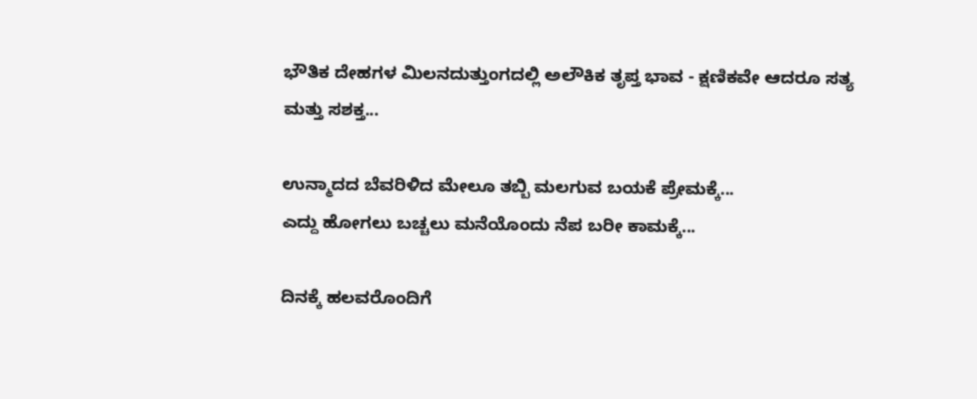ಭೌತಿಕ ದೇಹಗಳ ಮಿಲನದುತ್ತುಂಗದಲ್ಲಿ ಅಲೌಕಿಕ ತೃಪ್ತ ಭಾವ - ಕ್ಷಣಿಕವೇ ಆದರೂ ಸತ್ಯ ಮತ್ತು ಸಶಕ್ತ...

ಉನ್ಮಾದದ ಬೆವರಿಳಿದ ಮೇಲೂ ತಬ್ಬಿ ಮಲಗುವ ಬಯಕೆ ಪ್ರೇಮಕ್ಕೆ...
ಎದ್ದು ಹೋಗಲು ಬಚ್ಚಲು ಮನೆಯೊಂದು ನೆಪ ಬರೀ ಕಾಮಕ್ಕೆ...

ದಿನಕ್ಕೆ ಹಲವರೊಂದಿಗೆ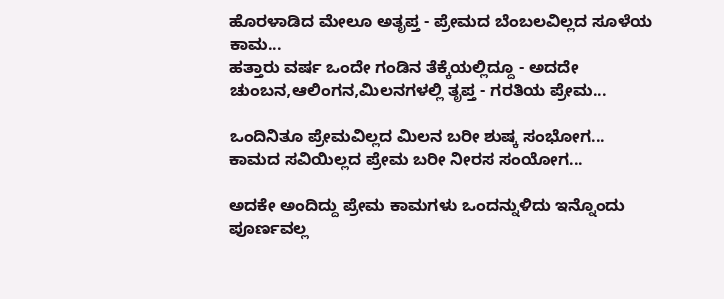ಹೊರಳಾಡಿದ ಮೇಲೂ ಅತೃಪ್ತ - ಪ್ರೇಮದ ಬೆಂಬಲವಿಲ್ಲದ ಸೂಳೆಯ ಕಾಮ...
ಹತ್ತಾರು ವರ್ಷ ಒಂದೇ ಗಂಡಿನ ತೆಕ್ಕೆಯಲ್ಲಿದ್ದೂ - ಅದದೇ ಚುಂಬನ,ಆಲಿಂಗನ,ಮಿಲನಗಳಲ್ಲಿ ತೃಪ್ತ - ಗರತಿಯ ಪ್ರೇಮ...

ಒಂದಿನಿತೂ ಪ್ರೇಮವಿಲ್ಲದ ಮಿಲನ ಬರೀ ಶುಷ್ಕ ಸಂಭೋಗ...
ಕಾಮದ ಸವಿಯಿಲ್ಲದ ಪ್ರೇಮ ಬರೀ ನೀರಸ ಸಂಯೋಗ...

ಅದಕೇ ಅಂದಿದ್ದು ಪ್ರೇಮ ಕಾಮಗಳು ಒಂದನ್ನುಳಿದು ಇನ್ನೊಂದು ಪೂರ್ಣವಲ್ಲ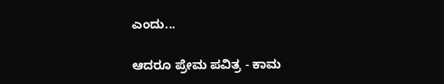ಎಂದು...

ಆದರೂ ಪ್ರೇಮ ಪವಿತ್ರ - ಕಾಮ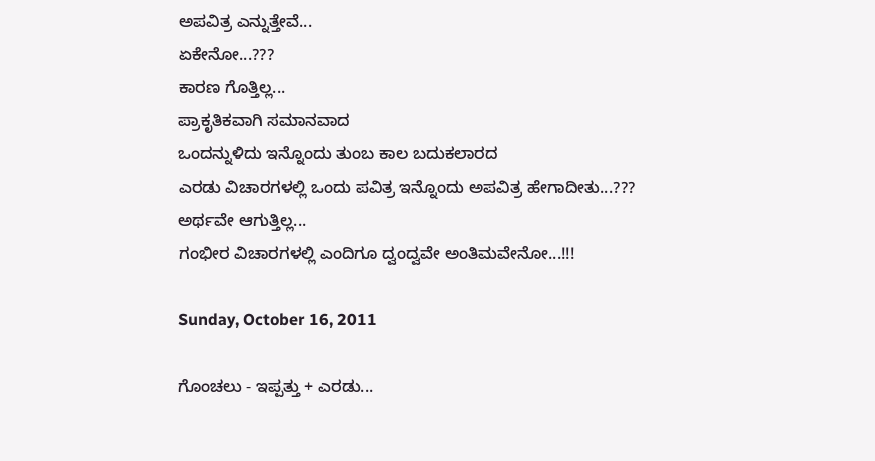ಅಪವಿತ್ರ ಎನ್ನುತ್ತೇವೆ...
ಏಕೇನೋ...???
ಕಾರಣ ಗೊತ್ತಿಲ್ಲ...
ಪ್ರಾಕೃತಿಕವಾಗಿ ಸಮಾನವಾದ
ಒಂದನ್ನುಳಿದು ಇನ್ನೊಂದು ತುಂಬ ಕಾಲ ಬದುಕಲಾರದ
ಎರಡು ವಿಚಾರಗಳಲ್ಲಿ ಒಂದು ಪವಿತ್ರ ಇನ್ನೊಂದು ಅಪವಿತ್ರ ಹೇಗಾದೀತು...???
ಅರ್ಥವೇ ಆಗುತ್ತಿಲ್ಲ...
ಗಂಭೀರ ವಿಚಾರಗಳಲ್ಲಿ ಎಂದಿಗೂ ದ್ವಂದ್ವವೇ ಅಂತಿಮವೇನೋ...!!!

Sunday, October 16, 2011

ಗೊಂಚಲು - ಇಪ್ಪತ್ತು + ಎರಡು...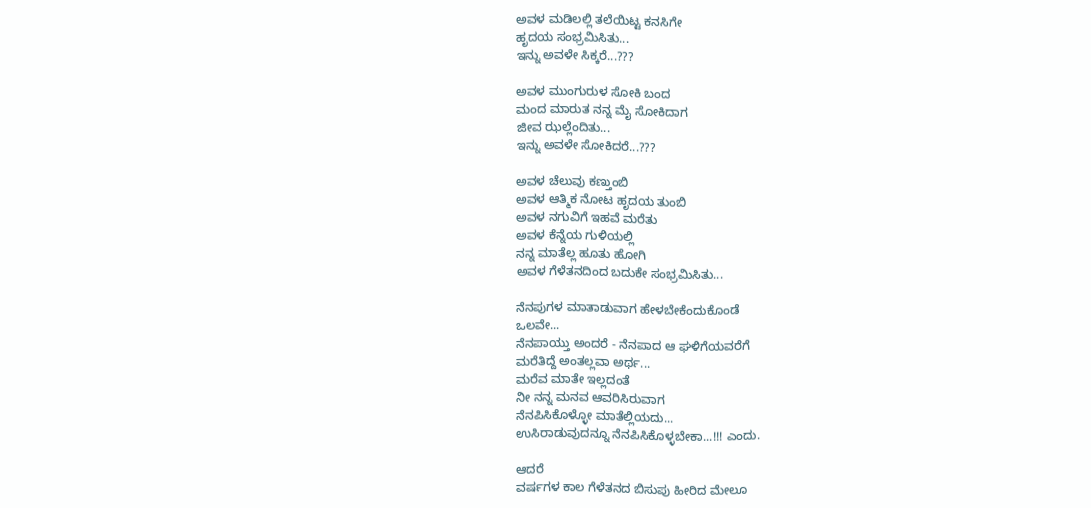ಅವಳ ಮಡಿಲಲ್ಲಿ ತಲೆಯಿಟ್ಟ ಕನಸಿಗೇ
ಹೃದಯ ಸಂಭ್ರಮಿಸಿತು...
ಇನ್ನು ಅವಳೇ ಸಿಕ್ಕರೆ...???

ಅವಳ ಮುಂಗುರುಳ ಸೋಕಿ ಬಂದ
ಮಂದ ಮಾರುತ ನನ್ನ ಮೈ ಸೋಕಿದಾಗ
ಜೀವ ಝಲ್ಲೆಂದಿತು...
ಇನ್ನು ಅವಳೇ ಸೋಕಿದರೆ...???

ಅವಳ ಚೆಲುವು ಕಣ್ತುಂಬಿ
ಅವಳ ಆತ್ಮಿಕ ನೋಟ ಹೃದಯ ತುಂಬಿ
ಅವಳ ನಗುವಿಗೆ ಇಹವೆ ಮರೆತು
ಅವಳ ಕೆನ್ನೆಯ ಗುಳಿಯಲ್ಲಿ
ನನ್ನ ಮಾತೆಲ್ಲ ಹೂತು ಹೋಗಿ
ಅವಳ ಗೆಳೆತನದಿಂದ ಬದುಕೇ ಸಂಭ್ರಮಿಸಿತು...

ನೆನಪುಗಳ ಮಾತಾಡುವಾಗ ಹೇಳಬೇಕೆಂದುಕೊಂಡೆ
ಒಲವೇ...
ನೆನಪಾಯ್ತು ಅಂದರೆ - ನೆನಪಾದ ಆ ಘಳಿಗೆಯವರೆಗೆ
ಮರೆತಿದ್ದೆ ಅಂತಲ್ಲವಾ ಅರ್ಥ...
ಮರೆವ ಮಾತೇ ಇಲ್ಲದಂತೆ
ನೀ ನನ್ನ ಮನವ ಆವರಿಸಿರುವಾಗ
ನೆನಪಿಸಿಕೊಳ್ಳೋ ಮಾತೆಲ್ಲಿಯದು...
ಉಸಿರಾಡುವುದನ್ನೂ ನೆನಪಿಸಿಕೊಳ್ಳಬೇಕಾ...!!! ಎಂದು.

ಆದರೆ
ವರ್ಷಗಳ ಕಾಲ ಗೆಳೆತನದ ಬಿಸುಪು ಹೀರಿದ ಮೇಲೂ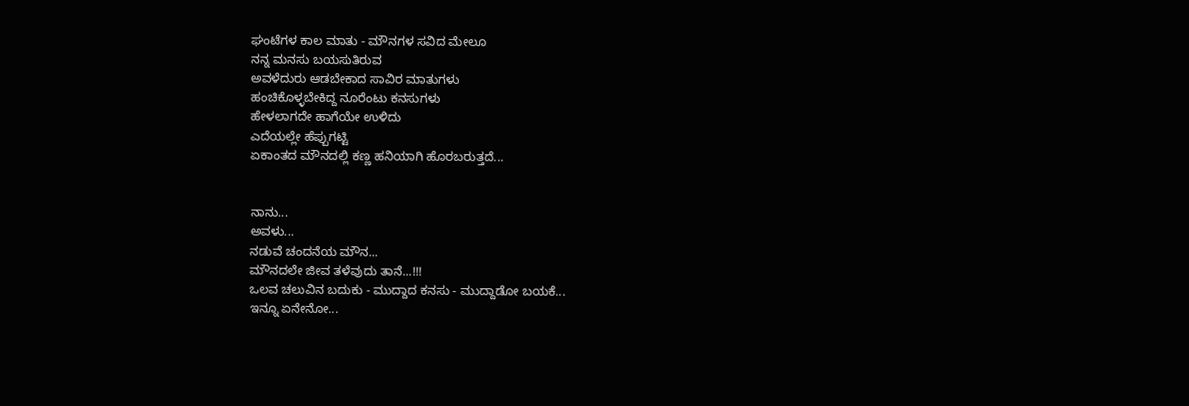ಘಂಟೆಗಳ ಕಾಲ ಮಾತು - ಮೌನಗಳ ಸವಿದ ಮೇಲೂ
ನನ್ನ ಮನಸು ಬಯಸುತಿರುವ
ಅವಳೆದುರು ಆಡಬೇಕಾದ ಸಾವಿರ ಮಾತುಗಳು
ಹಂಚಿಕೊಳ್ಳಬೇಕಿದ್ದ ನೂರೆಂಟು ಕನಸುಗಳು
ಹೇಳಲಾಗದೇ ಹಾಗೆಯೇ ಉಳಿದು
ಎದೆಯಲ್ಲೇ ಹೆಪ್ಪುಗಟ್ಟಿ
ಏಕಾಂತದ ಮೌನದಲ್ಲಿ ಕಣ್ಣ ಹನಿಯಾಗಿ ಹೊರಬರುತ್ತದೆ...


ನಾನು...
ಅವಳು...
ನಡುವೆ ಚಂದನೆಯ ಮೌನ...
ಮೌನದಲೇ ಜೀವ ತಳೆವುದು ತಾನೆ...!!!
ಒಲವ ಚಲುವಿನ ಬದುಕು - ಮುದ್ದಾದ ಕನಸು - ಮುದ್ದಾಡೋ ಬಯಕೆ...
ಇನ್ನೂ ಏನೇನೋ...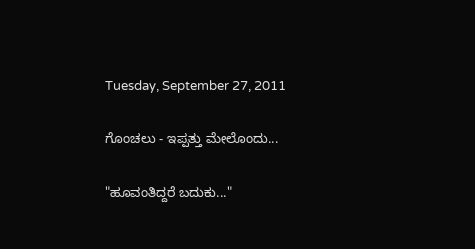Tuesday, September 27, 2011

ಗೊಂಚಲು - ಇಪ್ಪತ್ತು ಮೇಲೊಂದು...

"ಹೂವಂತಿದ್ದರೆ ಬದುಕು..."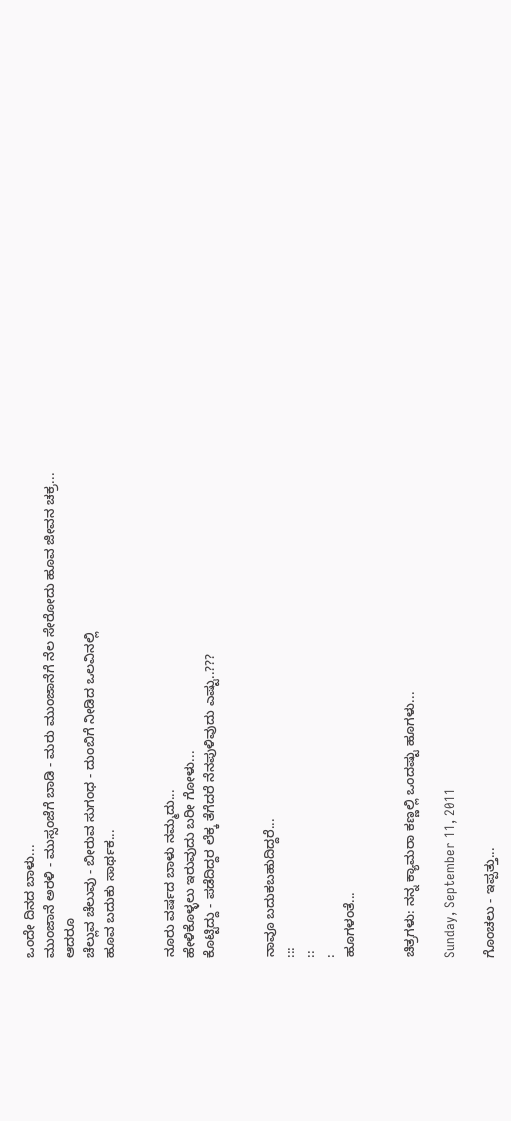ಒಂದೇ ದಿನದ ಬಾಳು...
ಮುಂಜಾನೆ ಅರಳಿ - ಮುಸ್ಸಂಜೆಗೆ ಬಾಡಿ - ಮರು ಮುಂಜಾನೆಗೆ ನೆಲ ಸೇರೋದು ಹೂವ ಜೀವನ ಚಕ್ರ...
ಆದರೂ
ಚೆಲ್ಲುವ ಚೆಲುವು - ಬೀರುವ ಸುಗಂಧ - ದುಂಬಿಗೆ ನೀಡಿದ ಒಲವಿನಲ್ಲಿ
ಹೂವ ಬದುಕು ಸಾರ್ಥಕ...


ನೂರು ವರ್ಷದ ಬಾಳು ನಮ್ಮದು...
ಹೇಳಿಕೊಳ್ಳಲು ಇರುವುದು ಬರೀ ಗೋಳು...
ಕೊಟ್ಟಿದ್ದು - ಪಡೆದಿದ್ದರ ಲೆಕ್ಕ ತೆಗೆದರೆ ನೆನಪುಳಿವುದು ಎಷ್ಟು..???


ನಾವೂ ಬದುಕಬಹುದಿದ್ದರೆ...
:::
::
:
ಹೂಗಳಂತೆ...


ಚಿತ್ರಗಳು: ನನ್ನ ಕ್ಯಾಮರಾ ಕಣ್ಣಲ್ಲಿ ಒಂದಷ್ಟು ಹೂಗಳು...

Sunday, September 11, 2011

ಗೊಂಚಲು - ಇಪ್ಪತ್ತು...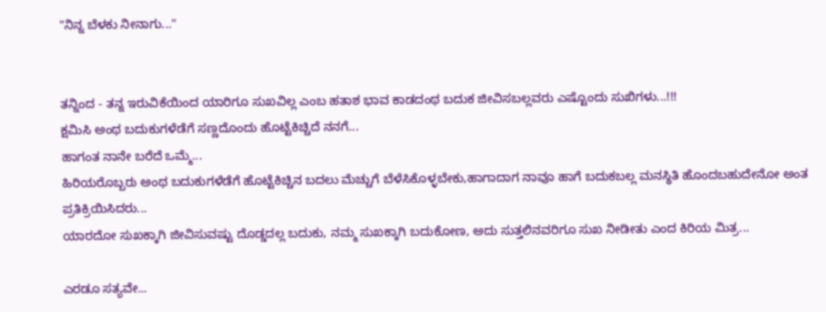"ನಿನ್ನ ಬೆಳಕು ನೀನಾಗು..."


ತನ್ನಿಂದ - ತನ್ನ ಇರುವಿಕೆಯಿಂದ ಯಾರಿಗೂ ಸುಖವಿಲ್ಲ ಎಂಬ ಹತಾಶ ಭಾವ ಕಾಡದಂಥ ಬದುಕ ಜೀವಿಸಬಲ್ಲವರು ಎಷ್ಟೊಂದು ಸುಖಿಗಳು...!!!
ಕ್ಷಮಿಸಿ ಅಂಥ ಬದುಕುಗಳೆಡೆಗೆ ಸಣ್ಣದೊಂದು ಹೊಟ್ಟೆಕಿಚ್ಚಿದೆ ನನಗೆ...
ಹಾಗಂತ ನಾನೇ ಬರೆದೆ ಒಮ್ಮೆ...
ಹಿರಿಯರೊಬ್ಬರು ಅಂಥ ಬದುಕುಗಳೆಡೆಗೆ ಹೊಟ್ಟೆಕಿಚ್ಚಿನ ಬದಲು ಮೆಚ್ಚುಗೆ ಬೆಳೆಸಿಕೊಳ್ಳಬೇಕು,ಹಾಗಾದಾಗ ನಾವೂ ಹಾಗೆ ಬದುಕಬಲ್ಲ ಮನಸ್ಥಿತಿ ಹೊಂದಬಹುದೇನೋ ಅಂತ ಪ್ರತಿಕ್ರಿಯಿಸಿದರು...
ಯಾರದೋ ಸುಖಕ್ಕಾಗಿ ಜೀವಿಸುವಷ್ಟು ದೊಡ್ಡದಲ್ಲ ಬದುಕು, ನಮ್ಮ ಸುಖಕ್ಕಾಗಿ ಬದುಕೋಣ, ಅದು ಸುತ್ತಲಿನವರಿಗೂ ಸುಖ ನೀಡೀತು ಎಂದ ಕಿರಿಯ ಮಿತ್ರ...

ಎರಡೂ ಸತ್ಯವೇ...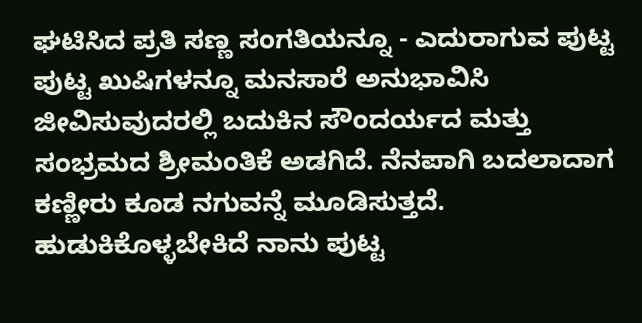ಘಟಿಸಿದ ಪ್ರತಿ ಸಣ್ಣ ಸಂಗತಿಯನ್ನೂ - ಎದುರಾಗುವ ಪುಟ್ಟ ಪುಟ್ಟ ಖುಷಿಗಳನ್ನೂ ಮನಸಾರೆ ಅನುಭಾವಿಸಿ ಜೀವಿಸುವುದರಲ್ಲಿ ಬದುಕಿನ ಸೌಂದರ್ಯದ ಮತ್ತು ಸಂಭ್ರಮದ ಶ್ರೀಮಂತಿಕೆ ಅಡಗಿದೆ. ನೆನಪಾಗಿ ಬದಲಾದಾಗ ಕಣ್ಣೀರು ಕೂಡ ನಗುವನ್ನೆ ಮೂಡಿಸುತ್ತದೆ. ಹುಡುಕಿಕೊಳ್ಳಬೇಕಿದೆ ನಾನು ಪುಟ್ಟ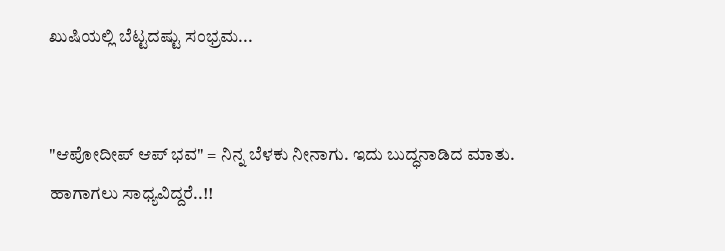ಖುಷಿಯಲ್ಲಿ ಬೆಟ್ಟದಷ್ಟು ಸಂಭ್ರಮ...


"ಆಪೋದೀಪ್ ಆಪ್ ಭವ" = ನಿನ್ನ ಬೆಳಕು ನೀನಾಗು. ಇದು ಬುದ್ಧನಾಡಿದ ಮಾತು.
ಹಾಗಾಗಲು ಸಾಧ್ಯವಿದ್ದರೆ..!!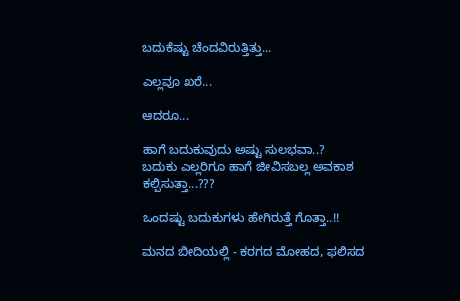ಬದುಕೆಷ್ಟು ಚೆಂದವಿರುತ್ತಿತ್ತು...

ಎಲ್ಲವೂ ಖರೆ...

ಆದರೂ...

ಹಾಗೆ ಬದುಕುವುದು ಅಷ್ಟು ಸುಲಭವಾ..?
ಬದುಕು ಎಲ್ಲರಿಗೂ ಹಾಗೆ ಜೀವಿಸಬಲ್ಲ ಅವಕಾಶ ಕಲ್ಪಿಸುತ್ತಾ...???

ಒಂದಷ್ಟು ಬದುಕುಗಳು ಹೇಗಿರುತ್ತೆ ಗೊತ್ತಾ..!!

ಮನದ ಬೀದಿಯಲ್ಲಿ - ಕರಗದ ಮೋಹದ, ಫಲಿಸದ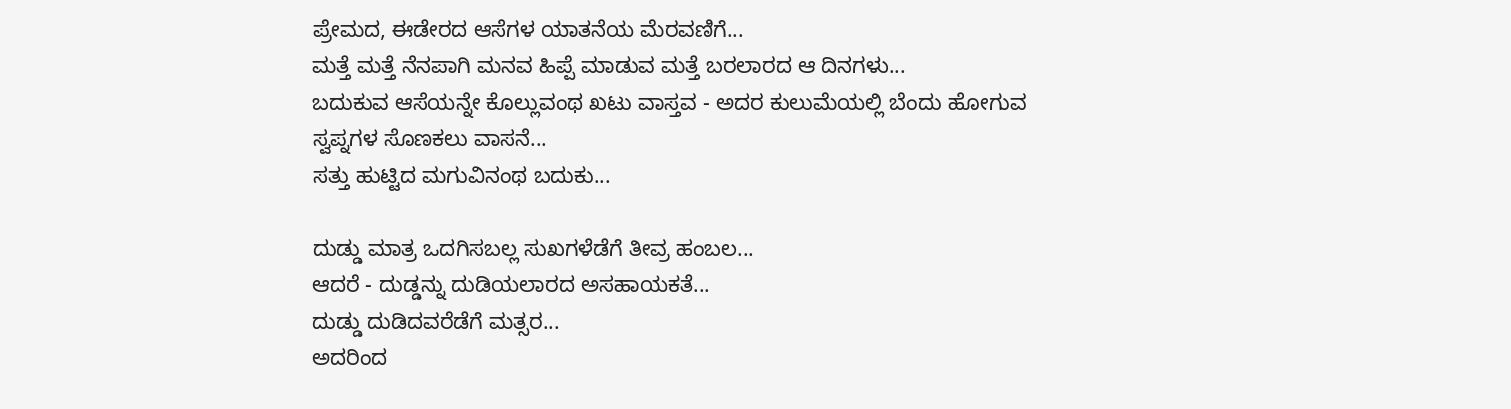ಪ್ರೇಮದ, ಈಡೇರದ ಆಸೆಗಳ ಯಾತನೆಯ ಮೆರವಣಿಗೆ...
ಮತ್ತೆ ಮತ್ತೆ ನೆನಪಾಗಿ ಮನವ ಹಿಪ್ಪೆ ಮಾಡುವ ಮತ್ತೆ ಬರಲಾರದ ಆ ದಿನಗಳು...
ಬದುಕುವ ಆಸೆಯನ್ನೇ ಕೊಲ್ಲುವಂಥ ಖಟು ವಾಸ್ತವ - ಅದರ ಕುಲುಮೆಯಲ್ಲಿ ಬೆಂದು ಹೋಗುವ ಸ್ವಪ್ನಗಳ ಸೊಣಕಲು ವಾಸನೆ...
ಸತ್ತು ಹುಟ್ಟಿದ ಮಗುವಿನಂಥ ಬದುಕು...

ದುಡ್ಡು ಮಾತ್ರ ಒದಗಿಸಬಲ್ಲ ಸುಖಗಳೆಡೆಗೆ ತೀವ್ರ ಹಂಬಲ...
ಆದರೆ - ದುಡ್ಡನ್ನು ದುಡಿಯಲಾರದ ಅಸಹಾಯಕತೆ...
ದುಡ್ಡು ದುಡಿದವರೆಡೆಗೆ ಮತ್ಸರ...
ಅದರಿಂದ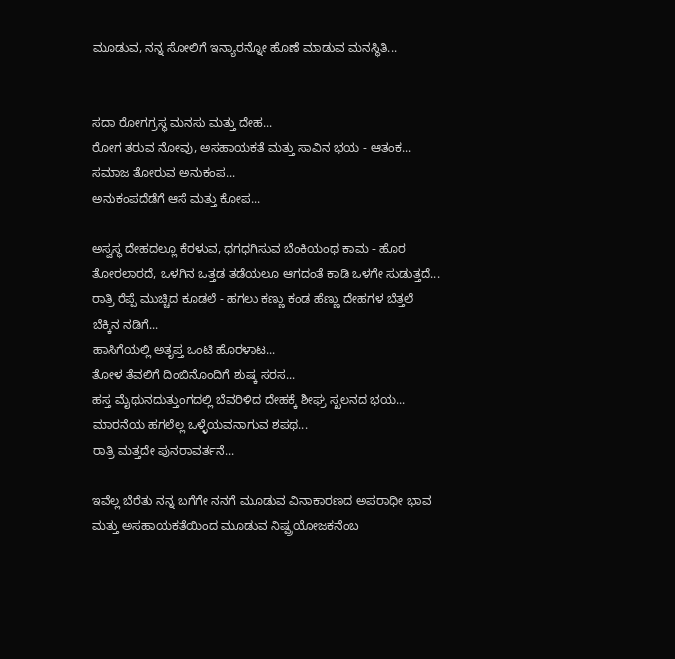ಮೂಡುವ, ನನ್ನ ಸೋಲಿಗೆ ಇನ್ಯಾರನ್ನೋ ಹೊಣೆ ಮಾಡುವ ಮನಸ್ಥಿತಿ...


ಸದಾ ರೋಗಗ್ರಸ್ಥ ಮನಸು ಮತ್ತು ದೇಹ...
ರೋಗ ತರುವ ನೋವು, ಅಸಹಾಯಕತೆ ಮತ್ತು ಸಾವಿನ ಭಯ - ಆತಂಕ...
ಸಮಾಜ ತೋರುವ ಅನುಕಂಪ...
ಅನುಕಂಪದೆಡೆಗೆ ಆಸೆ ಮತ್ತು ಕೋಪ...

ಅಸ್ವಸ್ಥ ದೇಹದಲ್ಲೂ ಕೆರಳುವ, ಧಗಧಗಿಸುವ ಬೆಂಕಿಯಂಥ ಕಾಮ - ಹೊರ ತೋರಲಾರದೆ, ಒಳಗಿನ ಒತ್ತಡ ತಡೆಯಲೂ ಆಗದಂತೆ ಕಾಡಿ ಒಳಗೇ ಸುಡುತ್ತದೆ...
ರಾತ್ರಿ ರೆಪ್ಪೆ ಮುಚ್ಚಿದ ಕೂಡಲೆ - ಹಗಲು ಕಣ್ಣು ಕಂಡ ಹೆಣ್ಣು ದೇಹಗಳ ಬೆತ್ತಲೆ ಬೆಕ್ಕಿನ ನಡಿಗೆ...
ಹಾಸಿಗೆಯಲ್ಲಿ ಅತೃಪ್ತ ಒಂಟಿ ಹೊರಳಾಟ...
ತೋಳ ತೆವಲಿಗೆ ದಿಂಬಿನೊಂದಿಗೆ ಶುಷ್ಕ ಸರಸ...
ಹಸ್ತ ಮೈಥುನದುತ್ತುಂಗದಲ್ಲಿ ಬೆವರಿಳಿದ ದೇಹಕ್ಕೆ ಶೀಘ್ರ ಸ್ಖಲನದ ಭಯ...
ಮಾರನೆಯ ಹಗಲೆಲ್ಲ ಒಳ್ಳೆಯವನಾಗುವ ಶಪಥ...
ರಾತ್ರಿ ಮತ್ತದೇ ಪುನರಾವರ್ತನೆ...

ಇವೆಲ್ಲ ಬೆರೆತು ನನ್ನ ಬಗೆಗೇ ನನಗೆ ಮೂಡುವ ವಿನಾಕಾರಣದ ಅಪರಾಧೀ ಭಾವ ಮತ್ತು ಅಸಹಾಯಕತೆಯಿಂದ ಮೂಡುವ ನಿಷ್ಪ್ರಯೋಜಕನೆಂಬ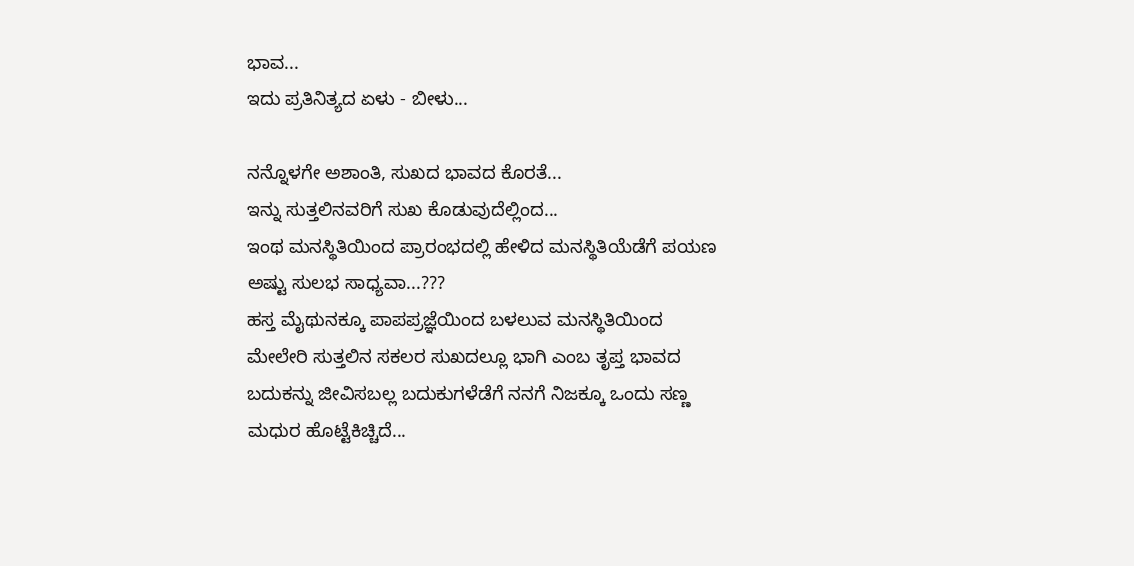ಭಾವ...
ಇದು ಪ್ರತಿನಿತ್ಯದ ಏಳು - ಬೀಳು...

ನನ್ನೊಳಗೇ ಅಶಾಂತಿ, ಸುಖದ ಭಾವದ ಕೊರತೆ...
ಇನ್ನು ಸುತ್ತಲಿನವರಿಗೆ ಸುಖ ಕೊಡುವುದೆಲ್ಲಿಂದ...
ಇಂಥ ಮನಸ್ಥಿತಿಯಿಂದ ಪ್ರಾರಂಭದಲ್ಲಿ ಹೇಳಿದ ಮನಸ್ಥಿತಿಯೆಡೆಗೆ ಪಯಣ ಅಷ್ಟು ಸುಲಭ ಸಾಧ್ಯವಾ...???
ಹಸ್ತ ಮೈಥುನಕ್ಕೂ ಪಾಪಪ್ರಜ್ಞೆಯಿಂದ ಬಳಲುವ ಮನಸ್ಥಿತಿಯಿಂದ ಮೇಲೇರಿ ಸುತ್ತಲಿನ ಸಕಲರ ಸುಖದಲ್ಲೂ ಭಾಗಿ ಎಂಬ ತೃಪ್ತ ಭಾವದ ಬದುಕನ್ನು ಜೀವಿಸಬಲ್ಲ ಬದುಕುಗಳೆಡೆಗೆ ನನಗೆ ನಿಜಕ್ಕೂ ಒಂದು ಸಣ್ಣ ಮಧುರ ಹೊಟ್ಟೆಕಿಚ್ಚಿದೆ...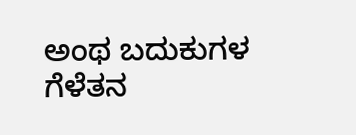ಅಂಥ ಬದುಕುಗಳ ಗೆಳೆತನ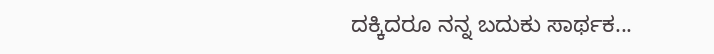ದಕ್ಕಿದರೂ ನನ್ನ ಬದುಕು ಸಾರ್ಥಕ...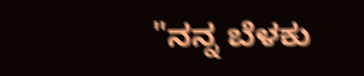"ನನ್ನ ಬೆಳಕು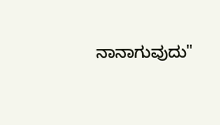ನಾನಾಗುವುದು"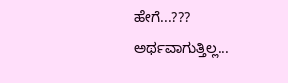ಹೇಗೆ...???
ಅರ್ಥವಾಗುತ್ತಿಲ್ಲ...